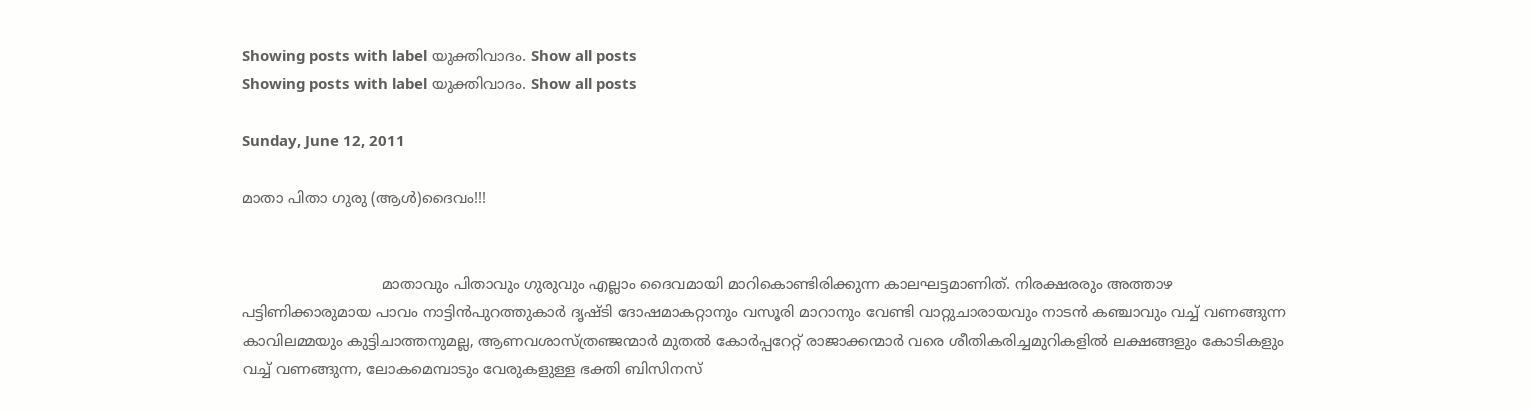Showing posts with label യുക്തിവാദം. Show all posts
Showing posts with label യുക്തിവാദം. Show all posts

Sunday, June 12, 2011

മാതാ പിതാ ഗുരു (ആള്‍)ദൈവം!!!


                              മാതാവും പിതാവും ഗുരുവും എല്ലാം ദൈവമായി മാറികൊണ്ടിരിക്കുന്ന കാലഘട്ടമാണിത്. നിരക്ഷരരും അത്താഴ പട്ടിണിക്കാരുമായ പാവം നാട്ടിന്‍പുറത്തുകാര്‍ ദൃഷ്ടി ദോഷമാകറ്റാനും വസൂരി മാറാനും വേണ്ടി വാറ്റുചാരായവും നാടന്‍ കഞ്ചാവും വച്ച് വണങ്ങുന്ന കാവിലമ്മയും കുട്ടിചാത്തനുമല്ല, ആണവശാസ്ത്രഞ്ജന്മാര്‍ മുതല്‍ കോര്‍പ്പറേറ്റ് രാജാക്കന്മാര്‍ വരെ ശീതികരിച്ചമുറികളില്‍ ലക്ഷങ്ങളും കോടികളും വച്ച് വണങ്ങുന്ന, ലോകമെമ്പാടും വേരുകളുള്ള ഭക്തി ബിസിനസ്‌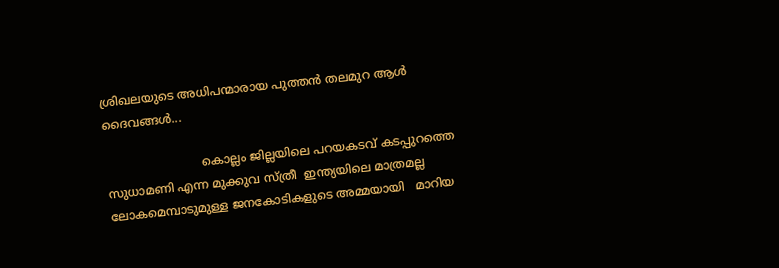ശ്രിഖലയുടെ അധിപന്മാരായ പുത്തന്‍ തലമുറ ആള്‍ ദൈവങ്ങള്‍...

                          കൊല്ലം ജില്ലയിലെ പറയകടവ് കടപ്പുറത്തെ സുധാമണി എന്ന മുക്കുവ സ്ത്രീ  ഇന്ത്യയിലെ മാത്രമല്ല ലോകമെമ്പാടുമുള്ള ജനകോടികളുടെ അമ്മയായി   മാറിയ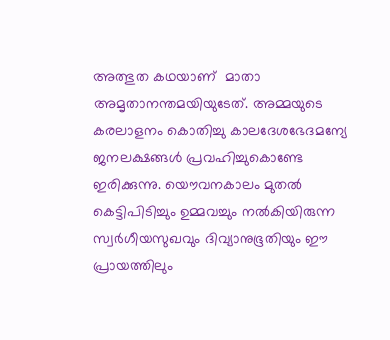അത്ഭുത കഥയാണ്‌  മാതാ അമൃതാനന്തമയിയുടേത്. അമ്മയുടെ കരലാളനം കൊതിച്ചു കാലദേശഭേദമന്യേ  ജനലക്ഷങ്ങള്‍ പ്രവഹിച്ചുകൊണ്ടേ ഇരിക്കുന്നു. യൌവനകാലം മുതല്‍ കെട്ടിപിടിച്ചും ഉമ്മവച്ചും നല്‍കിയിരുന്ന സ്വര്‍ഗീയസുഖവും ദിവ്യാനുഭൂതിയും ഈ പ്രായത്തിലും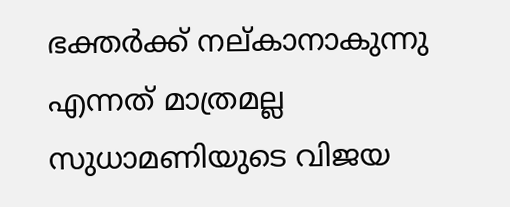ഭക്തര്‍ക്ക് നല്കാനാകുന്നു എന്നത് മാത്രമല്ല സുധാമണിയുടെ വിജയ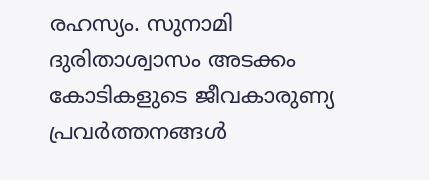രഹസ്യം. സുനാമി ദുരിതാശ്വാസം അടക്കം കോടികളുടെ ജീവകാരുണ്യ പ്രവര്‍ത്തനങ്ങള്‍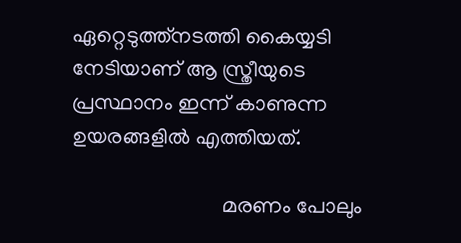ഏറ്റെടുത്ത്‌നടത്തി കൈയ്യടി നേടിയാണ്‌ ആ സ്ത്രീയുടെ പ്രസ്ഥാനം ഇന്ന് കാണുന്ന ഉയരങ്ങളില്‍ എത്തിയത്.

                            മരണം പോലും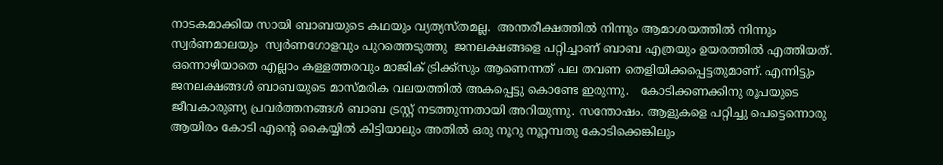നാടകമാക്കിയ സായി ബാബയുടെ കഥയും വ്യത്യസ്തമല്ല.  അന്തരീക്ഷത്തില്‍ നിന്നും ആമാശയത്തില്‍ നിന്നും സ്വര്‍ണമാലയും  സ്വര്‍ണഗോളവും പുറത്തെടുത്തു  ജനലക്ഷങ്ങളെ പറ്റിച്ചാണ് ബാബ എത്രയും ഉയരത്തില്‍ എത്തിയത്.  ഒന്നൊഴിയാതെ എല്ലാം കള്ളത്തരവും മാജിക്‌ ട്രിക്ക്സും ആണെന്നത് പല തവണ തെളിയിക്കപ്പെട്ടതുമാണ്. എന്നിട്ടും ജനലക്ഷങ്ങള്‍ ബാബയുടെ മാസ്മരിക വലയത്തില്‍ അകപ്പെട്ടു കൊണ്ടേ ഇരുന്നു.   കോടിക്കണക്കിനു രൂപയുടെ ജീവകാരുണ്യ പ്രവര്‍ത്തനങ്ങള്‍ ബാബ ട്രസ്റ്റ്‌ നടത്തുന്നതായി അറിയുന്നു. സന്തോഷം. ആളുകളെ പറ്റിച്ചു പെട്ടെന്നൊരു ആയിരം കോടി എന്റെ കൈയ്യില്‍ കിട്ടിയാലും അതില്‍ ഒരു നൂറു നൂറ്റമ്പതു കോടിക്കെങ്കിലും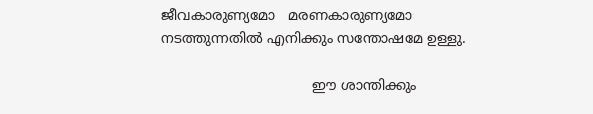ജീവകാരുണ്യമോ   മരണകാരുണ്യമോ നടത്തുന്നതില്‍ എനിക്കും സന്തോഷമേ ഉള്ളു.

                                   ഈ ശാന്തിക്കും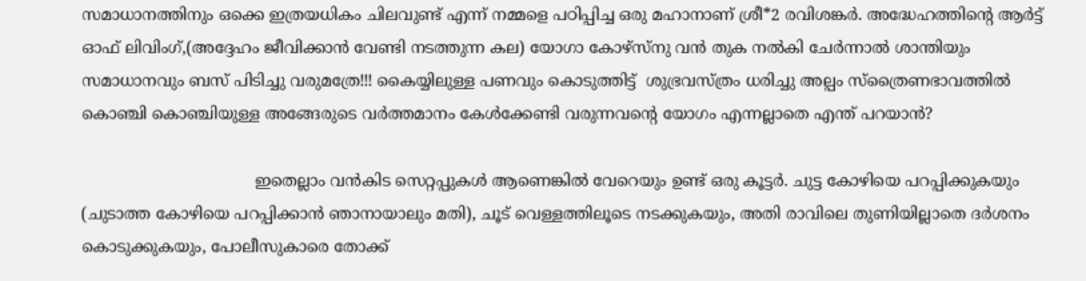സമാധാനത്തിനും ഒക്കെ ഇത്രയധികം ചിലവുണ്ട് എന്ന് നമ്മളെ പഠിപ്പിച്ച ഒരു മഹാനാണ് ശ്രീ*2 രവിശങ്കര്‍. അദ്ധേഹത്തിന്റെ ആര്‍ട്ട്‌ ഓഫ് ലിവിംഗ്,(അദ്ദേഹം ജീവിക്കാന്‍ വേണ്ടി നടത്തുന്ന കല) യോഗാ കോഴ്സ്നു വന്‍ തുക നല്‍കി ചേര്‍ന്നാല്‍ ശാന്തിയും സമാധാനവും ബസ്‌ പിടിച്ചു വരുമത്രേ!!! കൈയ്യിലുള്ള പണവും കൊടുത്തിട്ട്  ശുഭ്രവസ്ത്രം ധരിച്ചു അല്പം സ്ത്രൈണഭാവത്തില്‍ കൊഞ്ചി കൊഞ്ചിയുള്ള അങ്ങേരുടെ വര്‍ത്തമാനം കേള്‍ക്കേണ്ടി വരുന്നവന്റെ യോഗം എന്നല്ലാതെ എന്ത് പറയാന്‍?

                                   ഇതെല്ലാം വന്‍കിട സെറ്റപ്പുകള്‍ ആണെങ്കില്‍ വേറെയും ഉണ്ട് ഒരു കൂട്ടര്‍. ചുട്ട കോഴിയെ പറപ്പിക്കുകയും (ചുടാത്ത കോഴിയെ പറപ്പിക്കാന്‍ ഞാനായാലും മതി), ചൂട് വെള്ളത്തിലൂടെ നടക്കുകയും, അതി രാവിലെ തുണിയില്ലാതെ ദര്‍ശനം കൊടുക്കുകയും, പോലീസുകാരെ തോക്ക്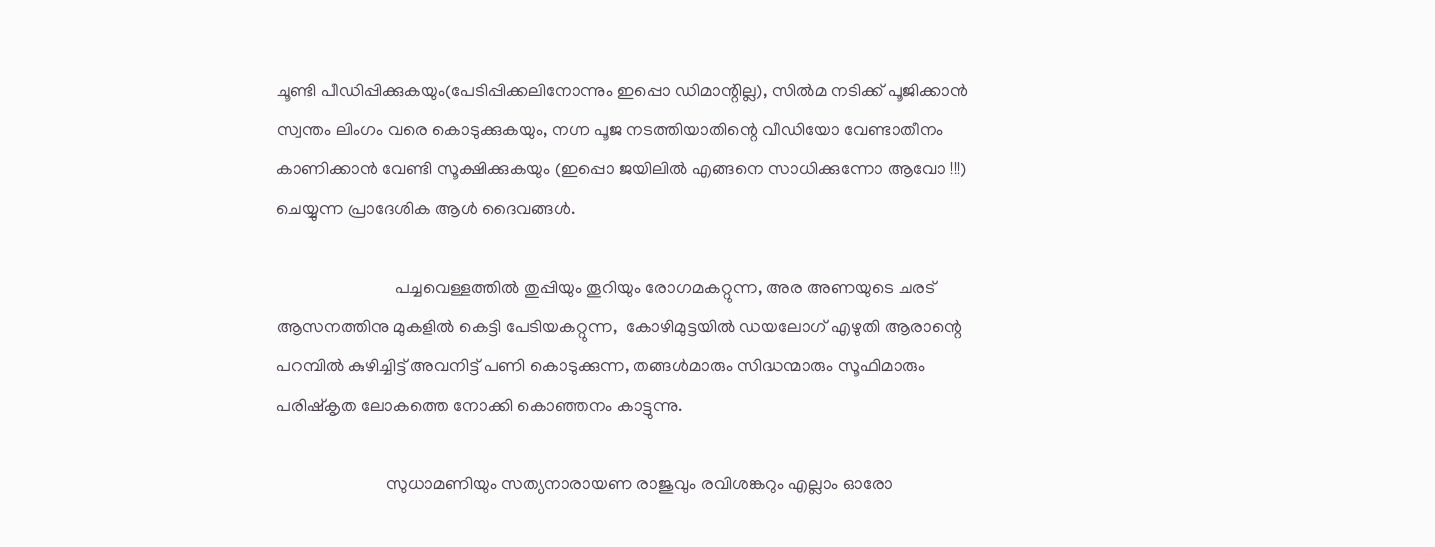ചൂണ്ടി പീഡിപ്പിക്കുകയും(പേടിപ്പിക്കലിനോന്നും ഇപ്പൊ ഡിമാന്റില്ല), സില്‍മ നടിക്ക് പൂജിക്കാന്‍ സ്വന്തം ലിംഗം വരെ കൊടുക്കുകയും, നഗ്ന പൂജ നടത്തിയാതിന്റെ വീഡിയോ വേണ്ടാതീനം കാണിക്കാന്‍ വേണ്ടി സൂക്ഷിക്കുകയും (ഇപ്പൊ ജയിലില്‍ എങ്ങനെ സാധിക്കുന്നോ ആവോ !!!) ചെയ്യുന്ന പ്രാദേശിക ആള്‍ ദൈവങ്ങള്‍.

                           പച്ചവെള്ളത്തില്‍ തുപ്പിയും തൂറിയും രോഗമകറ്റുന്ന, അര അണയുടെ ചരട് ആസനത്തിനു മുകളില്‍ കെട്ടി പേടിയകറ്റുന്ന,  കോഴിമുട്ടയില്‍ ഡയലോഗ് എഴുതി ആരാന്റെ പറമ്പില്‍ കുഴിച്ചിട്ട് അവനിട്ട് പണി കൊടുക്കുന്ന, തങ്ങള്‍മാരും സിദ്ധന്മാരും സൂഫിമാരും പരിഷ്കൃത ലോകത്തെ നോക്കി കൊഞ്ഞനം കാട്ടുന്നു.

                         സുധാമണിയും സത്യനാരായണ രാജുവും രവിശങ്കറും എല്ലാം ഓരോ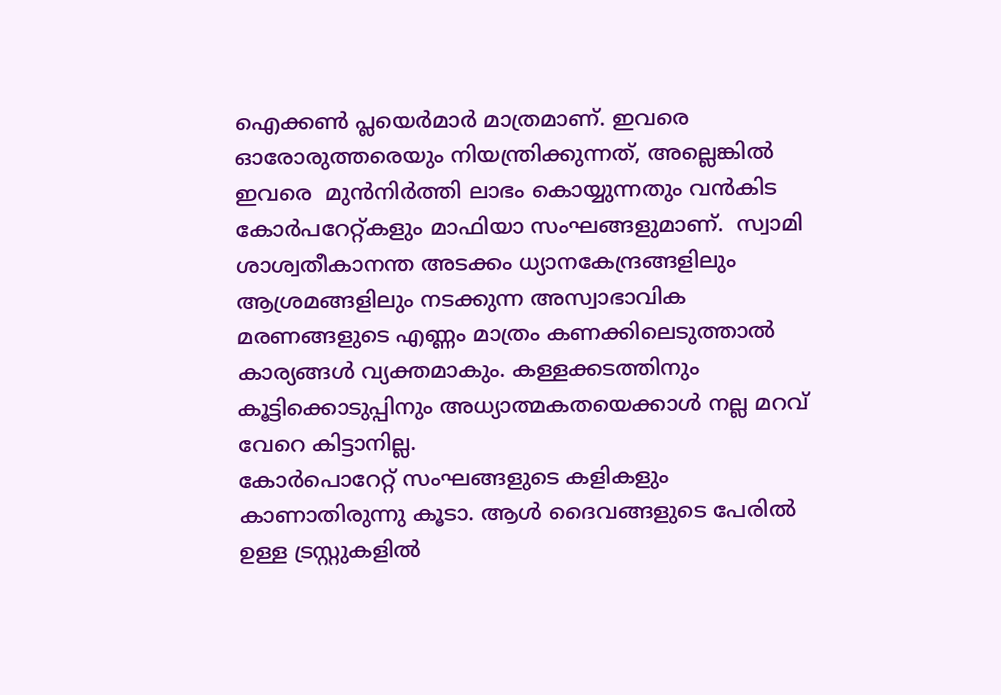ഐക്കണ്‍ പ്ലയെര്‍മാര്‍ മാത്രമാണ്. ഇവരെ ഓരോരുത്തരെയും നിയന്ത്രിക്കുന്നത്, അല്ലെങ്കില്‍ ഇവരെ  മുന്‍നിര്‍ത്തി ലാഭം കൊയ്യുന്നതും വന്‍കിട കോര്‍പറേറ്റ്കളും മാഫിയാ സംഘങ്ങളുമാണ്.  സ്വാമി ശാശ്വതീകാനന്ത അടക്കം ധ്യാനകേന്ദ്രങ്ങളിലും ആശ്രമങ്ങളിലും നടക്കുന്ന അസ്വാഭാവിക മരണങ്ങളുടെ എണ്ണം മാത്രം കണക്കിലെടുത്താല്‍ കാര്യങ്ങള്‍ വ്യക്തമാകും. കള്ളക്കടത്തിനും  കൂട്ടിക്കൊടുപ്പിനും അധ്യാത്മകതയെക്കാള്‍ നല്ല മറവ് വേറെ കിട്ടാനില്ല.
കോര്‍പൊറേറ്റ് സംഘങ്ങളുടെ കളികളും കാണാതിരുന്നു കൂടാ. ആള്‍ ദൈവങ്ങളുടെ പേരില്‍ ഉള്ള ട്രസ്റ്റുകളില്‍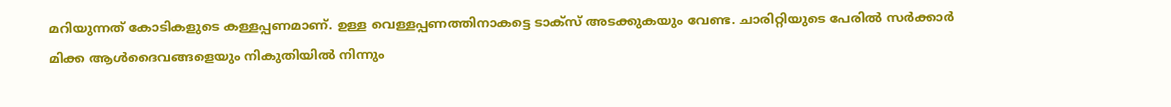മറിയുന്നത് കോടികളുടെ കള്ളപ്പണമാണ്. ഉള്ള വെള്ളപ്പണത്തിനാകട്ടെ ടാക്സ് അടക്കുകയും വേണ്ട. ചാരിറ്റിയുടെ പേരില്‍ സര്‍ക്കാര്‍ മിക്ക ആള്‍ദൈവങ്ങളെയും നികുതിയില്‍ നിന്നും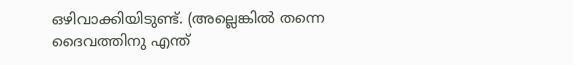ഒഴിവാക്കിയിടുണ്ട്. (അല്ലെങ്കില്‍ തന്നെ ദൈവത്തിനു എന്ത്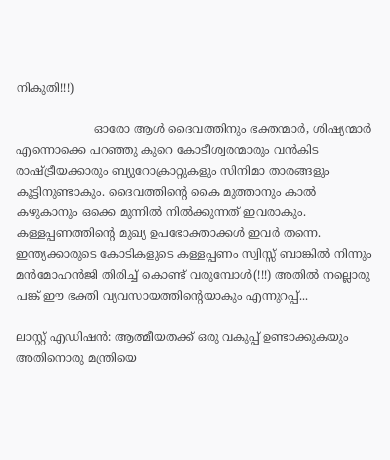നികുതി!!!)

                     ഓരോ ആള്‍ ദൈവത്തിനും ഭക്തന്മാര്‍, ശിഷ്യന്മാര്‍ എന്നൊക്കെ പറഞ്ഞു കുറെ കോടീശ്വരന്മാരും വന്‍കിട രാഷ്ട്രീയക്കാരും ബ്യുറോക്രാറ്റുകളും സിനിമാ താരങ്ങളും കൂട്ടിനുണ്ടാകും. ദൈവത്തിന്റെ കൈ മുത്താനും കാല്‍ കഴുകാനും ഒക്കെ മുന്നില്‍ നില്‍ക്കുന്നത് ഇവരാകും. കള്ളപ്പണത്തിന്റെ മുഖ്യ ഉപഭോക്താക്കള്‍ ഇവര്‍ തന്നെ. ഇന്ത്യക്കാരുടെ കോടികളുടെ കള്ളപ്പണം സ്വിസ്സ് ബാങ്കില്‍ നിന്നും മന്‍മോഹന്‍ജി തിരിച്ച് കൊണ്ട് വരുമ്പോള്‍(!!!) അതില്‍ നല്ലൊരു പങ്ക് ഈ ഭക്തി വ്യവസായത്തിന്റെയാകും എന്നുറപ്പ്...

ലാസ്റ്റ് എഡിഷന്‍: ആത്മീയതക്ക് ഒരു വകുപ്പ് ഉണ്ടാക്കുകയും അതിനൊരു മന്ത്രിയെ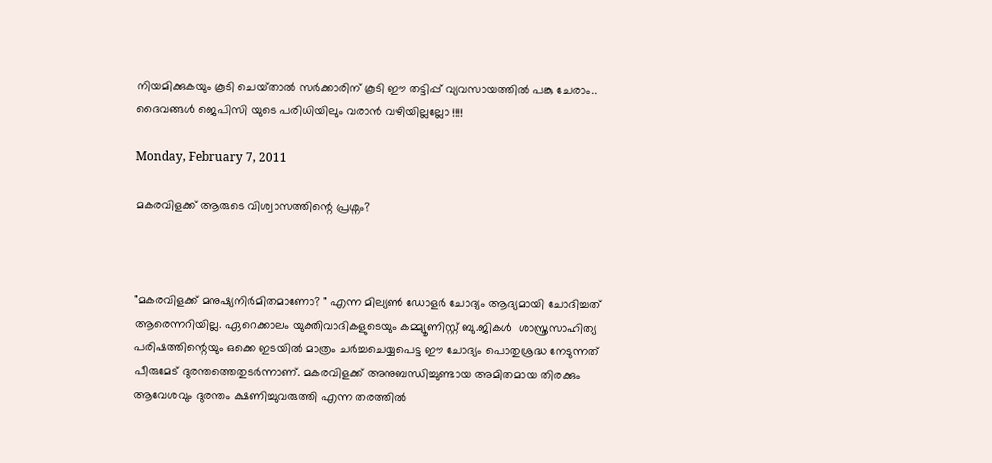നിയമിക്കുകയും കൂടി ചെയ്‌താല്‍ സര്‍ക്കാരിന് കൂടി ഈ തട്ടിപ്പ് വ്യവസായത്തില്‍ പങ്കു ചേരാം..
ദൈവങ്ങള്‍ ജെപിസി യുടെ പരിധിയിലും വരാന്‍ വഴിയില്ലല്ലോ !!!!

Monday, February 7, 2011

മകരവിളക്ക് ആരുടെ വിശ്വാസത്തിന്റെ പ്രശ്നം?



"മകരവിളക്ക് മനുഷ്യനിര്‍മിതമാണോ? " എന്ന മില്യണ്‍ ഡോളര്‍ ചോദ്യം ആദ്യമായി ചോദിച്ചത് ആരെന്നറിയില്ല. ഏറെക്കാലം യുക്തിവാദികളുടെയും കമ്മ്യൂണിസ്റ്റ്‌ ബു.ജികള്‍  ശാസ്ത്രസാഹിത്യ പരിഷത്തിന്റെയും ഒക്കെ ഇടയില്‍ മാത്രം ചര്‍ച്ചചെയ്യപെട്ട ഈ ചോദ്യം പൊതുശ്രദ്ധ നേടുന്നത് പീരുമേട് ദുരന്തത്തെതുടര്‍ന്നാണ്‌. മകരവിളക്ക് അനുബന്ധിച്ചുണ്ടായ അമിതമായ തിരക്കും ആവേശവും ദുരന്തം ക്ഷണിച്ചുവരുത്തി എന്ന തരത്തില്‍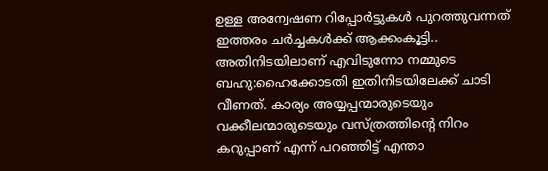ഉള്ള അന്വേഷണ റിപ്പോര്‍ട്ടുകള്‍ പുറത്തുവന്നത് ഇത്തരം ചര്‍ച്ചകള്‍ക്ക് ആക്കംകൂട്ടി..  അതിനിടയിലാണ് എവിടുന്നോ നമ്മുടെ ബഹു:ഹൈക്കോടതി ഇതിനിടയിലേക്ക് ചാടി വീണത്. കാര്യം അയ്യപ്പന്മാരുടെയും വക്കീലന്മാരുടെയും വസ്ത്രത്തിന്റെ നിറം കറുപ്പാണ് എന്ന് പറഞ്ഞിട്ട് എന്താ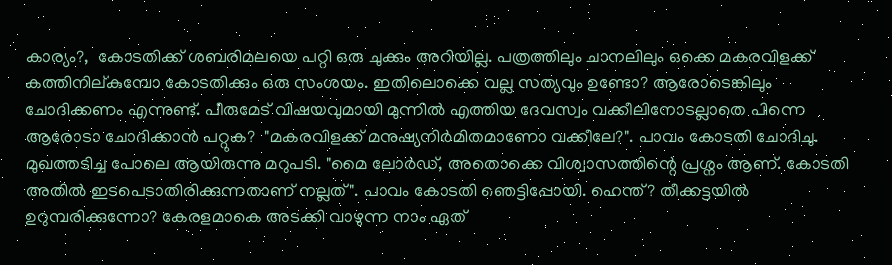കാര്യം?,  കോടതിക്ക് ശബരിമലയെ പറ്റി ഒരു ചുക്കും അറിയില്ല. പത്രത്തിലും ചാനലിലും ഒക്കെ മകരവിളക്ക് കത്തിനില്കുമ്പോ കോടതിക്കും ഒരു സംശയം. ഇതിലൊക്കെ വല്ല സത്യവും ഉണ്ടോ? ആരോടെങ്കിലും ചോദിക്കണം എന്നുണ്ട്. പീരുമേട് വിഷയവുമായി മുന്നില്‍ എത്തിയ ദേവസ്വം വക്കീലിനോടല്ലാതെ പിന്നെ ആരോടാ ചോദിക്കാന്‍ പറ്റുക?  "മകരവിളക്ക് മനുഷ്യനിര്‍മിതമാണോ വക്കീലേ?". പാവം കോടതി ചോദിചു.
മുഖത്തടിച്ച പോലെ ആയിരുന്നു മറുപടി. "മൈ ലോര്‍ഡ്‌, അതൊക്കെ വിശ്വാസത്തിന്റെ പ്രശ്നം ആണ്. കോടതി അതില്‍ ഇടപെടാതിരിക്കുന്നതാണ് നല്ലത്". പാവം കോടതി ഞെട്ടിപ്പോയി. ഹെന്ത്? തീക്കട്ടയില്‍ ഉറുമ്പരിക്കുന്നോ? കേരളമാകെ അടക്കി വാഴുന്ന നാം ഏത്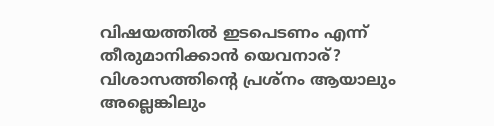വിഷയത്തില്‍ ഇടപെടണം എന്ന് തീരുമാനിക്കാന്‍ യെവനാര്? വിശാസത്തിന്റെ പ്രശ്നം ആയാലും അല്ലെങ്കിലും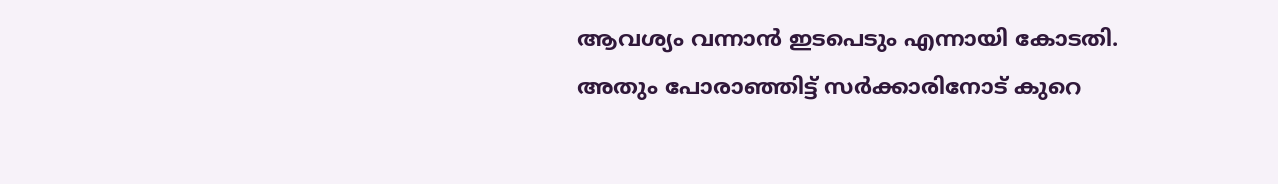ആവശ്യം വന്നാന്‍ ഇടപെടും എന്നായി കോടതി. അതും പോരാഞ്ഞിട്ട് സര്‍ക്കാരിനോട് കുറെ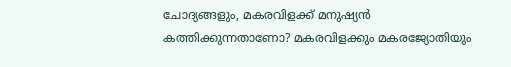ചോദ്യങ്ങളും, മകരവിളക്ക് മനുഷ്യന്‍ കത്തിക്കുന്നതാണോ? മകരവിളക്കും മകരജ്യോതിയും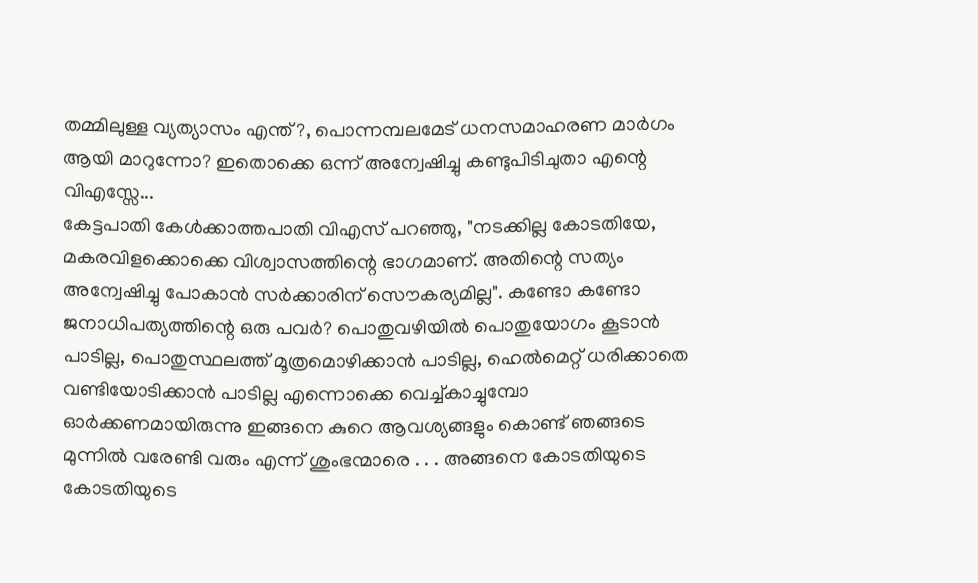തമ്മിലുള്ള വ്യത്യാസം എന്ത്?, പൊന്നമ്പലമേട് ധനസമാഹരണ മാര്‍ഗം ആയി മാറുന്നോ? ഇതൊക്കെ ഒന്ന് അന്വേഷിച്ചു കണ്ടുപിടിചുതാ എന്റെ വിഎസ്സേ...
കേട്ടപാതി കേള്‍ക്കാത്തപാതി വിഎസ് പറഞ്ഞു, "നടക്കില്ല കോടതിയേ, മകരവിളക്കൊക്കെ വിശ്വാസത്തിന്റെ ഭാഗമാണ്. അതിന്റെ സത്യം അന്വേഷിച്ചു പോകാന്‍ സര്‍ക്കാരിന് സൌകര്യമില്ല". കണ്ടോ കണ്ടോ ജനാധിപത്യത്തിന്റെ ഒരു പവര്‍? പൊതുവഴിയില്‍ പൊതുയോഗം കൂടാന്‍ പാടില്ല, പൊതുസ്ഥലത്ത് മൂത്രമൊഴിക്കാന്‍ പാടില്ല, ഹെല്‍മെറ്റ്‌ ധരിക്കാതെ വണ്ടിയോടിക്കാന്‍ പാടില്ല എന്നൊക്കെ വെച്ച്കാച്ചുമ്പോ ഓര്‍ക്കണമായിരുന്നു ഇങ്ങനെ കുറെ ആവശ്യങ്ങളും കൊണ്ട് ഞങ്ങടെ മുന്നില്‍ വരേണ്ടി വരും എന്ന് ശുംഭന്മാരെ . . . അങ്ങനെ കോടതിയുടെ കോടതിയുടെ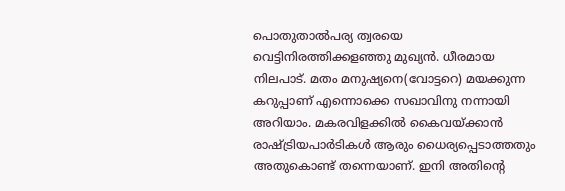പൊതുതാല്‍പര്യ ത്വരയെ വെട്ടിനിരത്തിക്കളഞ്ഞു മുഖ്യന്‍. ധീരമായ നിലപാട്. മതം മനുഷ്യനെ(വോട്ടറെ) മയക്കുന്ന കറുപ്പാണ് എന്നൊക്കെ സഖാവിനു നന്നായി അറിയാം. മകരവിളക്കില്‍ കൈവയ്ക്കാന്‍ രാഷ്ട്രിയപാര്‍ടികള്‍ ആരും ധൈര്യപ്പെടാത്തതും അതുകൊണ്ട് തന്നെയാണ്. ഇനി അതിന്റെ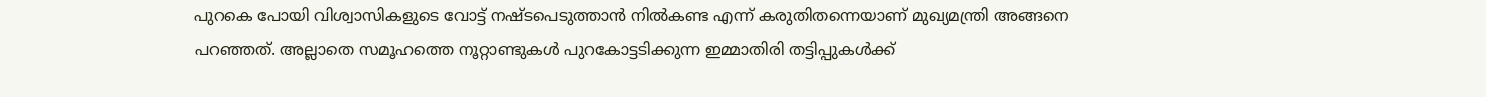പുറകെ പോയി വിശ്വാസികളുടെ വോട്ട് നഷ്ടപെടുത്താന്‍ നില്‍കണ്ട എന്ന് കരുതിതന്നെയാണ് മുഖ്യമന്ത്രി അങ്ങനെ പറഞ്ഞത്. അല്ലാതെ സമൂഹത്തെ നൂറ്റാണ്ടുകള്‍ പുറകോട്ടടിക്കുന്ന ഇമ്മാതിരി തട്ടിപ്പുകള്‍ക്ക്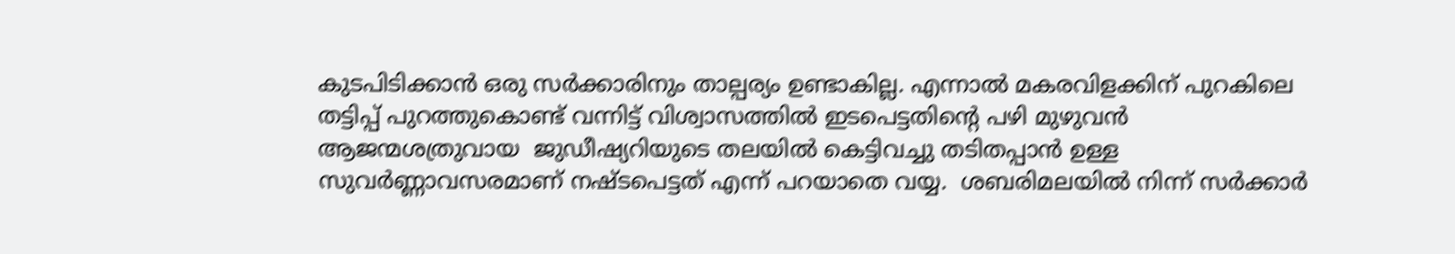കുടപിടിക്കാന്‍ ഒരു സര്‍ക്കാരിനും താല്പര്യം ഉണ്ടാകില്ല. എന്നാല്‍ മകരവിളക്കിന് പുറകിലെ തട്ടിപ്പ് പുറത്തുകൊണ്ട് വന്നിട്ട് വിശ്വാസത്തില്‍ ഇടപെട്ടതിന്റെ പഴി മുഴുവന്‍ ആജന്മശത്രുവായ  ജുഡീഷ്യറിയുടെ തലയില്‍ കെട്ടിവച്ചു തടിതപ്പാന്‍ ഉള്ള സുവര്‍ണ്ണാവസരമാണ് നഷ്ടപെട്ടത് എന്ന് പറയാതെ വയ്യ.  ശബരിമലയില്‍ നിന്ന് സര്‍ക്കാര്‍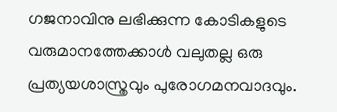ഗജനാവിനു ലഭിക്കുന്ന കോടികളുടെ വരുമാനത്തേക്കാള്‍ വലുതല്ല ഒരു പ്രത്യയശാസ്ത്രവും പുരോഗമനവാദവും.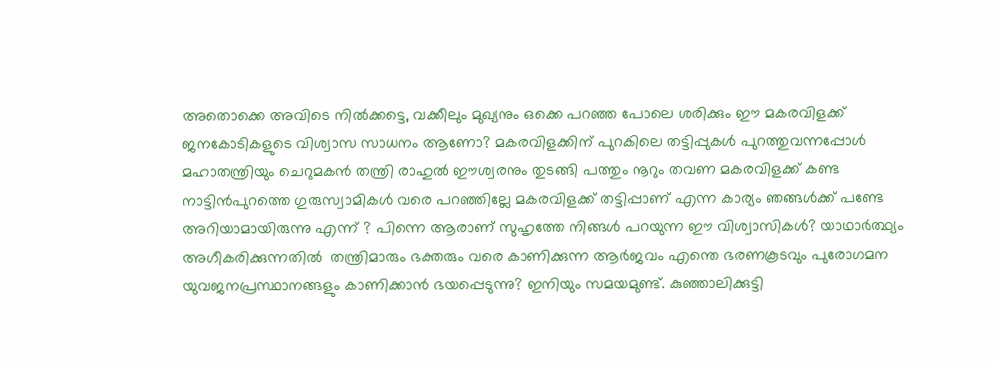അതൊക്കെ അവിടെ നില്‍ക്കട്ടെ, വക്കീലും മുഖ്യനും ഒക്കെ പറഞ്ഞ പോലെ ശരിക്കും ഈ മകരവിളക്ക് ജനകോടികളുടെ വിശ്വാസ സാധനം ആണോ? മകരവിളക്കിന് പുറകിലെ തട്ടിപ്പുകള്‍ പുറത്തുവന്നപ്പോള്‍ മഹാതന്ത്രിയും ചെറുമകന്‍ തന്ത്രി രാഹുല്‍ ഈശ്വരനും തുടങ്ങി പത്തും നൂറും തവണ മകരവിളക്ക് കണ്ട  നാട്ടിന്‍പുറത്തെ ഗുരുസ്വാമികള്‍ വരെ പറഞ്ഞില്ലേ മകരവിളക്ക് തട്ടിപ്പാണ് എന്ന കാര്യം ഞങ്ങള്‍ക്ക് പണ്ടേ അറിയാമായിരുന്നു എന്ന് ? പിന്നെ ആരാണ് സുഹൃത്തേ നിങ്ങള്‍ പറയുന്ന ഈ വിശ്വാസികള്‍? യാഥാര്‍ത്ഥ്യം അഗീകരിക്കുന്നതില്‍  തന്ത്രിമാരും ഭക്തരും വരെ കാണിക്കുന്ന ആര്‍ജവം എന്തെ ഭരണകൂടവും പുരോഗമന യുവജനപ്രസ്ഥാനങ്ങളും കാണിക്കാന്‍ ഭയപ്പെടുന്നു? ഇനിയും സമയമുണ്ട്. കുഞ്ഞാലിക്കുട്ടി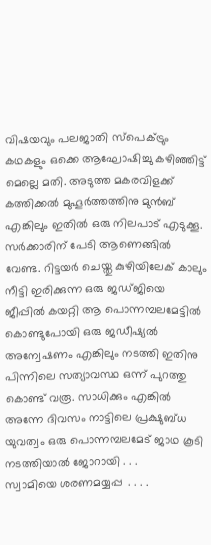വിഷയവും പലജാതി സ്പെക്ട്രും കഥകളും ഒക്കെ ആഘോഷിച്ചു കഴിഞ്ഞിട്ട് മെല്ലെ മതി. അടുത്ത മകരവിളക്ക് കത്തിക്കല്‍ മുഹൂര്‍ത്തത്തിനു മുന്‍ബ്‌ എങ്കിലും ഇതില്‍ ഒരു നിലപാട് എടുക്കൂ. സര്‍ക്കാരിന് പേടി ആണെങ്ങില്‍ വേണ്ട. റിട്ടയര്‍ ചെയ്തു കുഴിയിലേക് കാലും നീട്ടി ഇരിക്കുന്ന ഒരു ജഡ്ജിയെ   ജീപ്പില്‍ കയറ്റി ആ പൊന്നമ്പലമേട്ടില്‍ കൊണ്ടുപോയി ഒരു ജഡീഷ്യല്‍  അന്വേഷണം എങ്കിലും നടത്തി ഇതിനു പിന്നിലെ സത്യാവസ്ഥ ഒന്ന് പുറത്തു കൊണ്ട് വരൂ. സാധിക്കും എങ്കില്‍ അന്നേ ദിവസം നാട്ടിലെ പ്രക്ഷുബ്ധ യുവത്വം ഒരു പൊന്നമ്പലമേട് ജാഥ കൂടി നടത്തിയാല്‍ ജോറായി . . .
സ്വാമിയെ ശരണമയ്യപ്പ  . . . .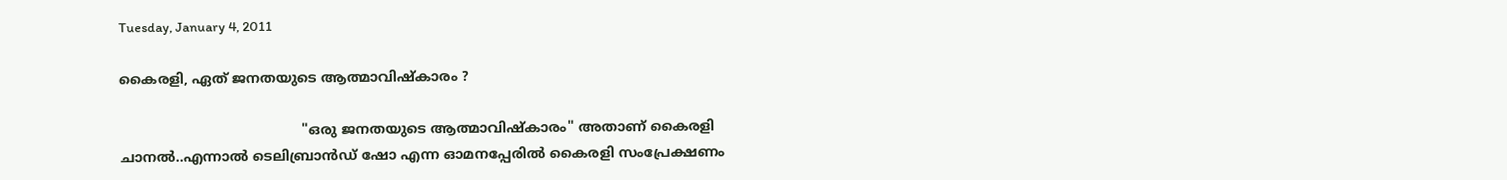Tuesday, January 4, 2011

കൈരളി, ഏത് ജനതയുടെ ആത്മാവിഷ്കാരം ?

                                          "ഒരു ജനതയുടെ ആത്മാവിഷ്കാരം" അതാണ്‌ കൈരളി ചാനല്‍..എന്നാല്‍ ടെലിബ്രാന്‍ഡ്‌ ഷോ എന്ന ഓമനപ്പേരില്‍ കൈരളി സംപ്രേക്ഷണം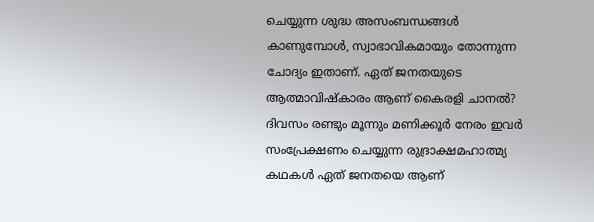ചെയ്യുന്ന ശുദ്ധ അസംബന്ധങ്ങള്‍ കാണുമ്പോള്‍, സ്വാഭാവികമായും തോന്നുന്ന ചോദ്യം ഇതാണ്. ഏത് ജനതയുടെ ആത്മാവിഷ്കാരം ആണ് കൈരളി ചാനല്‍? ദിവസം രണ്ടും മൂന്നും മണിക്കൂര്‍ നേരം ഇവര്‍ സംപ്രേക്ഷണം ചെയ്യുന്ന രുദ്രാക്ഷമഹാത്മ്യ കഥകള്‍ ഏത് ജനതയെ ആണ്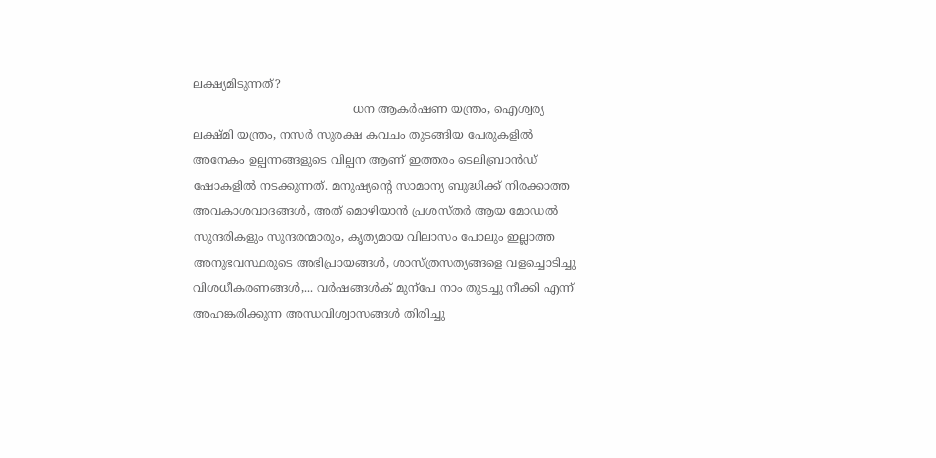ലക്ഷ്യമിടുന്നത്?
                                           ധന ആകര്‍ഷണ യന്ത്രം, ഐശ്വര്യ ലക്ഷ്മി യന്ത്രം, നസര്‍ സുരക്ഷ കവചം തുടങ്ങിയ പേരുകളില്‍ അനേകം ഉല്പന്നങ്ങളുടെ വില്പന ആണ് ഇത്തരം ടെലിബ്രാന്‍ഡ്‌ ഷോകളില്‍ നടക്കുന്നത്. മനുഷ്യന്റെ സാമാന്യ ബുദ്ധിക്ക് നിരക്കാത്ത അവകാശവാദങ്ങള്‍, അത് മൊഴിയാന്‍ പ്രശസ്തര്‍ ആയ മോഡല്‍ സുന്ദരികളും സുന്ദരന്മാരും, കൃത്യമായ വിലാസം പോലും ഇല്ലാത്ത അനുഭവസ്ഥരുടെ അഭിപ്രായങ്ങള്‍, ശാസ്ത്രസത്യങ്ങളെ വളച്ചൊടിച്ചു വിശധീകരണങ്ങള്‍,... വര്‍ഷങ്ങള്‍ക് മുന്പേ നാം തുടച്ചു നീക്കി എന്ന് അഹങ്കരിക്കുന്ന അന്ധവിശ്വാസങ്ങള്‍ തിരിച്ചു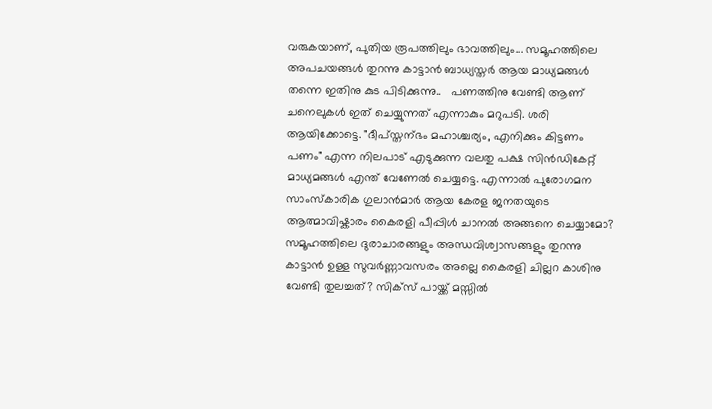വരുകയാണ്, പുതിയ രൂപത്തിലും ഭാവത്തിലും... സമൂഹത്തിലെ അപചയങ്ങള്‍ തുറന്നു കാട്ടാന്‍ ബാധ്യസ്തര്‍ ആയ മാധ്യമങ്ങള്‍ തന്നെ ഇതിനു കുട പിടിക്കുന്നു..   പണത്തിനു വേണ്ടി ആണ് ചനെലുകള്‍ ഇത് ചെയ്യുന്നത് എന്നാകും മറുപടി. ശരി ആയിക്കോട്ടെ. "ദീപ്സ്തന്ഭം മഹാശ്ചര്യം, എനിക്കും കിട്ടണം പണം" എന്ന നിലപാട് എടുക്കുന്ന വലതു പക്ഷ സിന്‍ഡികേറ്റ് മാധ്യമങ്ങള്‍ എന്ത് വേണേല്‍ ചെയ്യട്ടെ. എന്നാല്‍ പുരോഗമന സാംസ്കാരിക ഗുലാന്‍മാര്‍ ആയ കേരള ജനതയുടെ ആത്മാവിഷ്കാരം കൈരളി പീപ്പിള്‍ ചാനല്‍ അങ്ങനെ ചെയ്യാമോ? സമൂഹത്തിലെ ദുരാചാരങ്ങളും അന്ധവിശ്വാസങ്ങളും തുറന്നു കാട്ടാന്‍ ഉള്ള സുവര്‍ണ്ണാവസരം അല്ലെ കൈരളി ചില്ലറ കാശിനു വേണ്ടി തുലച്ചത്? സിക്സ്‌ പായ്ക്ക് മസ്സില്‍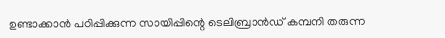ഉണ്ടാക്കാന്‍ പഠിപ്പിക്കുന്ന സായിപ്പിന്റെ ടെലിബ്രാന്‍ഡ്‌ കമ്പനി തരുന്ന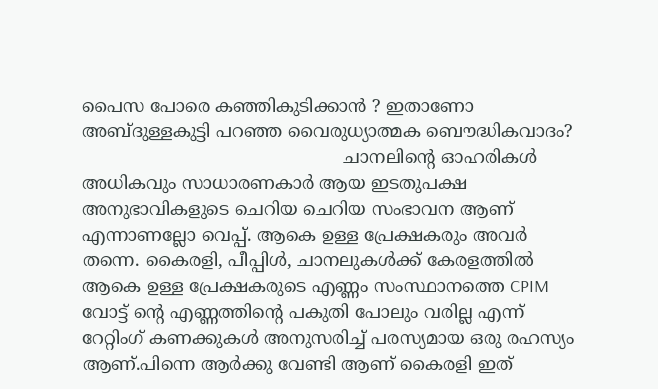പൈസ പോരെ കഞ്ഞികുടിക്കാന്‍ ? ഇതാണോ അബ്ദുള്ളകുട്ടി പറഞ്ഞ വൈരുധ്യാത്മക ബൌദ്ധികവാദം?
                                               ചാനലിന്റെ ഓഹരികള്‍ അധികവും സാധാരണകാര്‍ ആയ ഇടതുപക്ഷ അനുഭാവികളുടെ ചെറിയ ചെറിയ സംഭാവന ആണ് എന്നാണല്ലോ വെപ്പ്. ആകെ ഉള്ള പ്രേക്ഷകരും അവര്‍ തന്നെ. കൈരളി, പീപ്പിള്‍, ചാനലുകള്‍ക്ക് കേരളത്തില്‍ ആകെ ഉള്ള പ്രേക്ഷകരുടെ എണ്ണം സംസ്ഥാനത്തെ CPIM വോട്ട് ന്റെ എണ്ണത്തിന്റെ പകുതി പോലും വരില്ല എന്ന് റേറ്റിംഗ് കണക്കുകള്‍ അനുസരിച്ച് പരസ്യമായ ഒരു രഹസ്യം ആണ്.പിന്നെ ആര്‍ക്കു വേണ്ടി ആണ് കൈരളി ഇത്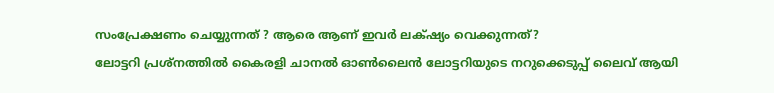സംപ്രേക്ഷണം ചെയ്യുന്നത് ? ആരെ ആണ് ഇവര്‍ ലക്‌ഷ്യം വെക്കുന്നത്?
ലോട്ടറി പ്രശ്നത്തില്‍ കൈരളി ചാനല്‍ ഓണ്‍ലൈന്‍ ലോട്ടറിയുടെ നറുക്കെടുപ്പ് ലൈവ് ആയി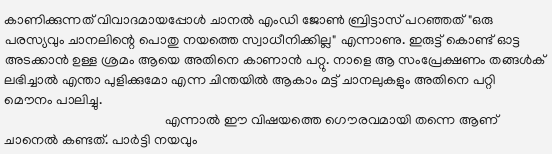കാണിക്കുന്നത് വിവാദമായപ്പോള്‍ ചാനല്‍ എംഡി ജോണ്‍ ബ്രിട്ടാസ് പറഞ്ഞത് "ഒരു പരസ്യവും ചാനലിന്റെ പൊതു നയത്തെ സ്വാധീനിക്കില്ല" എന്നാണു. ഇരുട്ട് കൊണ്ട് ഓട്ട അടക്കാന്‍ ഉള്ള ശ്രമം ആയെ അതിനെ കാണാന്‍ പറ്റു. നാളെ ആ സംപ്രേക്ഷണം തങ്ങള്‍ക് ലഭിച്ചാല്‍ എന്താ പുളിക്കുമോ എന്ന ചിന്തയില്‍ ആകാം മട്ട് ചാനലുകളും അതിനെ പറ്റി മൌനം പാലിച്ചു.
                                               എന്നാല്‍ ഈ വിഷയത്തെ ഗൌരവമായി തന്നെ ആണ് ചാനെല്‍ കണ്ടത്. പാര്‍ട്ടി നയവും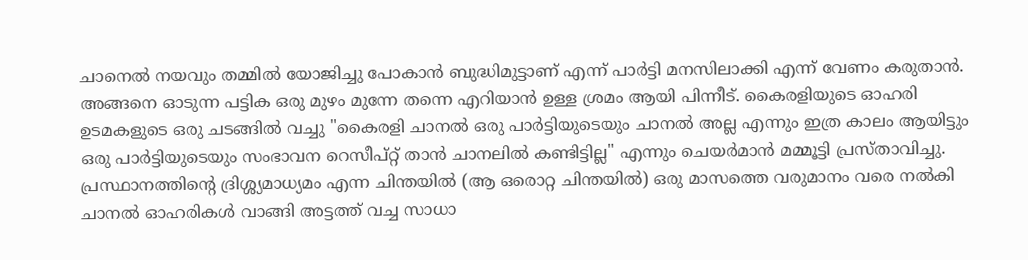ചാനെല്‍ നയവും തമ്മില്‍ യോജിച്ചു പോകാന്‍ ബുദ്ധിമുട്ടാണ് എന്ന് പാര്‍ട്ടി മനസിലാക്കി എന്ന് വേണം കരുതാന്‍. അങ്ങനെ ഓടുന്ന പട്ടിക ഒരു മുഴം മുന്നേ തന്നെ എറിയാന്‍ ഉള്ള ശ്രമം ആയി പിന്നീട്. കൈരളിയുടെ ഓഹരി ഉടമകളുടെ ഒരു ചടങ്ങില്‍ വച്ചു "കൈരളി ചാനല്‍ ഒരു പാര്‍ട്ടിയുടെയും ചാനല്‍ അല്ല എന്നും ഇത്ര കാലം ആയിട്ടും ഒരു പാര്‍ട്ടിയുടെയും സംഭാവന റെസീപ്റ്റ് താന്‍ ചാനലില്‍ കണ്ടിട്ടില്ല" എന്നും ചെയര്‍മാന്‍ മമ്മൂട്ടി പ്രസ്താവിച്ചു. പ്രസ്ഥാനത്തിന്റെ ദ്രിശ്ശ്യമാധ്യമം എന്ന ചിന്തയില്‍ (ആ ഒരൊറ്റ ചിന്തയില്‍) ഒരു മാസത്തെ വരുമാനം വരെ നല്‍കി ചാനല്‍ ഓഹരികള്‍ വാങ്ങി അട്ടത്ത് വച്ച സാധാ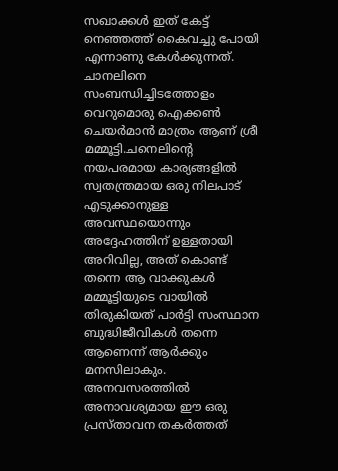സഖാക്കള്‍ ഇത് കേട്ട് നെഞ്ഞത്ത് കൈവച്ചു പോയി എന്നാണു കേള്‍ക്കുന്നത്. ചാനലിനെ സംബന്ധിച്ചിടത്തോളം വെറുമൊരു ഐക്കണ്‍ ചെയര്‍മാന്‍ മാത്രം ആണ് ശ്രീ മമ്മൂട്ടി.ചനെലിന്റെ നയപരമായ കാര്യങ്ങളില്‍ സ്വതന്ത്രമായ ഒരു നിലപാട് എടുക്കാനുള്ള അവസ്ഥയൊന്നും അദ്ദേഹത്തിന് ഉള്ളതായി അറിവില്ല, അത് കൊണ്ട് തന്നെ ആ വാക്കുകള്‍ മമ്മൂട്ടിയുടെ വായില്‍ തിരുകിയത് പാര്‍ട്ടി സംസ്ഥാന ബുദ്ധിജീവികള്‍ തന്നെ ആണെന്ന് ആര്‍ക്കും മനസിലാകും. അനവസരത്തില്‍ അനാവശ്യമായ ഈ ഒരു പ്രസ്താവന തകര്‍ത്തത്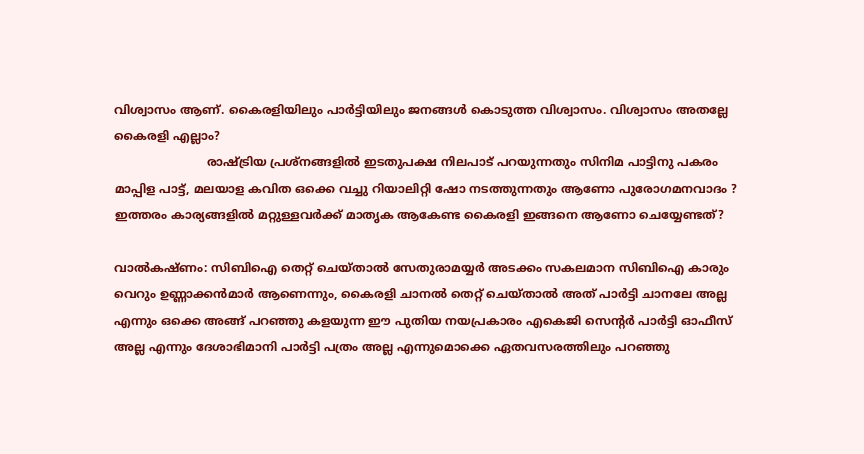വിശ്വാസം ആണ്. കൈരളിയിലും പാര്‍ട്ടിയിലും ജനങ്ങള്‍ കൊടുത്ത വിശ്വാസം. വിശ്വാസം അതല്ലേ കൈരളി എല്ലാം?
                         രാഷ്ട്രിയ പ്രശ്നങ്ങളില്‍ ഇടതുപക്ഷ നിലപാട് പറയുന്നതും സിനിമ പാട്ടിനു പകരം മാപ്പിള പാട്ട്, മലയാള കവിത ഒക്കെ വച്ചു റിയാലിറ്റി ഷോ നടത്തുന്നതും ആണോ പുരോഗമനവാദം ? ഇത്തരം കാര്യങ്ങളില്‍ മറ്റുള്ളവര്‍ക്ക് മാതൃക ആകേണ്ട കൈരളി ഇങ്ങനെ ആണോ ചെയ്യേണ്ടത്?

വാല്‍കഷ്ണം: സിബിഐ തെറ്റ് ചെയ്‌താല്‍ സേതുരാമയ്യര്‍ അടക്കം സകലമാന സിബിഐ കാരും വെറും ഉണ്ണാക്കന്‍മാര്‍ ആണെന്നും, കൈരളി ചാനല്‍ തെറ്റ് ചെയ്‌താല്‍ അത് പാര്‍ട്ടി ചാനലേ അല്ല എന്നും ഒക്കെ അങ്ങ് പറഞ്ഞു കളയുന്ന ഈ പുതിയ നയപ്രകാരം എകെജി സെന്റര്‍ പാര്‍ട്ടി ഓഫീസ് അല്ല എന്നും ദേശാഭിമാനി പാര്‍ട്ടി പത്രം അല്ല എന്നുമൊക്കെ ഏതവസരത്തിലും പറഞ്ഞു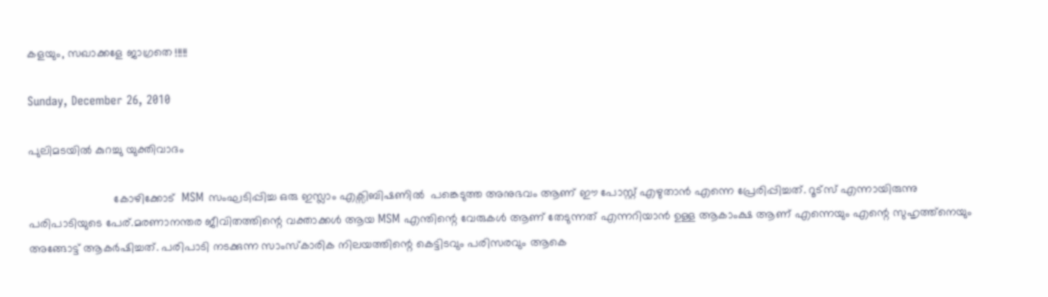കളയും, സഖാക്കളേ ജാഗ്രതെ !!!!!

Sunday, December 26, 2010

പുലിമടയില്‍ കുറച്ചു യുക്തിവാദം

                          കോഴിക്കോട്  MSM സംഘടിപ്പിച്ച ഒരു ഇസ്ലാം എക്സിബിഷണില്‍  പങ്കെടുത്ത അനുഭവം ആണ് ഈ പോസ്റ്റ്‌ എഴുതാന്‍ എന്നെ പ്രേരിപ്പിച്ചത്. റൂട്സ് എന്നായിരുന്നു പരിപാടിയുടെ പേര്.മരണാനന്തര ജീവിതത്തിന്റെ വക്താക്കള്‍ ആയ MSM എന്തിന്റെ വേരുകള്‍ ആണ് തേടുന്നത് എന്നറിയാന്‍ ഉള്ള ആകാംക്ഷ ആണ് എന്നെയും എന്റെ സുഹൃത്ത്നെയും അങ്ങോട്ട് ആകര്‍ഷിച്ചത്. പരിപാടി നടക്കുന്ന സാംസ്കാരിക നിലയത്തിന്റെ കെട്ടിടവും പരിസരവും ആകെ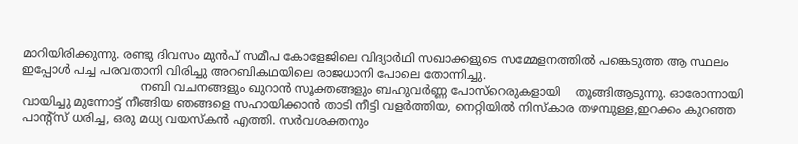മാറിയിരിക്കുന്നു. രണ്ടു ദിവസം മുന്‍പ് സമീപ കോളേജിലെ വിദ്യാര്‍ഥി സഖാക്കളുടെ സമ്മേളനത്തില്‍ പങ്കെടുത്ത ആ സ്ഥലം ഇപ്പോള്‍ പച്ച പരവതാനി വിരിച്ചു അറബികഥയിലെ രാജധാനി പോലെ തോന്നിച്ചു.
                                നബി വചനങ്ങളും ഖുറാന്‍ സൂക്തങ്ങളും ബഹുവര്‍ണ്ണ പോസ്റെരുകളായി    തൂങ്ങിആടുന്നു. ഓരോന്നായി വായിച്ചു മുന്നോട്ട് നീങ്ങിയ ഞങ്ങളെ സഹായിക്കാന്‍ താടി നീട്ടി വളര്‍ത്തിയ, നെറ്റിയില്‍ നിസ്കാര തഴമ്പുള്ള,ഇറക്കം കുറഞ്ഞ പാന്റ്സ് ധരിച്ച, ഒരു മധ്യ വയസ്കന്‍ എത്തി. സര്‍വശക്തനും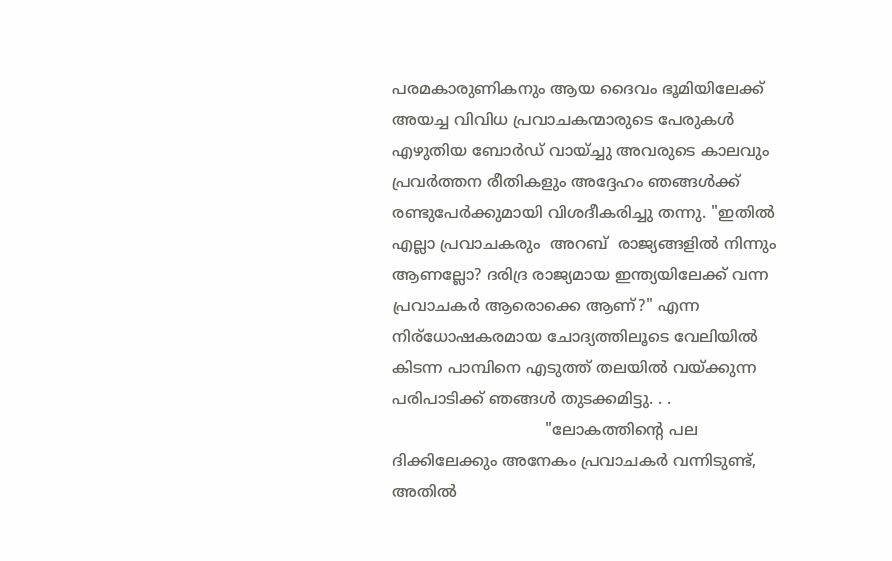പരമകാരുണികനും ആയ ദൈവം ഭൂമിയിലേക്ക് അയച്ച വിവിധ പ്രവാചകന്മാരുടെ പേരുകള്‍ എഴുതിയ ബോര്‍ഡ്‌ വായ്ച്ചു അവരുടെ കാലവും പ്രവര്‍ത്തന രീതികളും അദ്ദേഹം ഞങ്ങള്‍ക്ക് രണ്ടുപേര്‍ക്കുമായി വിശദീകരിച്ചു തന്നു. "ഇതില്‍ എല്ലാ പ്രവാചകരും  അറബ്  രാജ്യങ്ങളില്‍ നിന്നും ആണല്ലോ? ദരിദ്ര രാജ്യമായ ഇന്ത്യയിലേക്ക് വന്ന പ്രവാചകര്‍ ആരൊക്കെ ആണ്?" എന്ന നിര്ധോഷകരമായ ചോദ്യത്തിലൂടെ വേലിയില്‍ കിടന്ന പാമ്പിനെ എടുത്ത് തലയില്‍ വയ്ക്കുന്ന പരിപാടിക്ക് ഞങ്ങള്‍ തുടക്കമിട്ടു. . .
                               "ലോകത്തിന്റെ പല ദിക്കിലേക്കും അനേകം പ്രവാചകര്‍ വന്നിടുണ്ട്, അതില്‍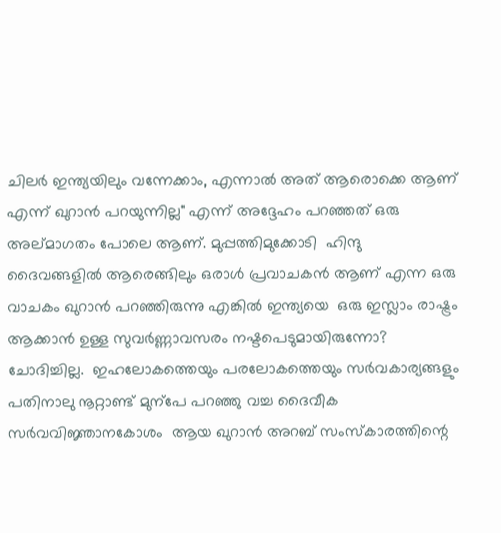ചിലര്‍ ഇന്ത്യയിലും വന്നേക്കാം, എന്നാല്‍ അത് ആരൊക്കെ ആണ് എന്ന് ഖുറാന്‍ പറയുന്നില്ല" എന്ന് അദ്ദേഹം പറഞ്ഞത് ഒരു അല്മാഗതം പോലെ ആണ്. മുപ്പത്തിമുക്കോടി  ഹിന്ദു ദൈവങ്ങളില്‍ ആരെങ്ങിലും ഒരാള്‍ പ്രവാചകന്‍ ആണ് എന്ന ഒരു വാചകം ഖുറാന്‍ പറഞ്ഞിരുന്നു എങ്കില്‍ ഇന്ത്യയെ  ഒരു ഇസ്ലാം രാഷ്ട്രം ആക്കാന്‍ ഉള്ള സുവര്‍ണ്ണാവസരം നഷ്ടപെടുമായിരുന്നോ?   ചോദിച്ചില്ല.  ഇഹലോകത്തെയും പരലോകത്തെയും സര്‍വകാര്യങ്ങളും പതിനാലു നൂറ്റാണ്ട് മുന്പേ പറഞ്ഞു വച്ച ദൈവീക സര്‍വവിജ്ഞാനകോശം  ആയ ഖുറാന്‍ അറബ് സംസ്കാരത്തിന്റെ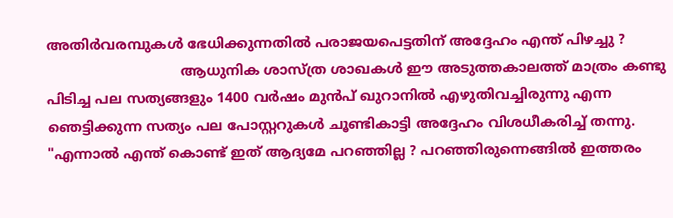അതിര്‍വരമ്പുകള്‍ ഭേധിക്കുന്നതില്‍ പരാജയപെട്ടതിന് അദ്ദേഹം എന്ത് പിഴച്ചു ?
                               ആധുനിക ശാസ്ത്ര ശാഖകള്‍ ഈ അടുത്തകാലത്ത് മാത്രം കണ്ടു പിടിച്ച പല സത്യങ്ങളും 1400 വര്‍ഷം മുന്‍പ് ഖുറാനില്‍ എഴുതിവച്ചിരുന്നു എന്ന ഞെട്ടിക്കുന്ന സത്യം പല പോസ്റ്ററുകള്‍ ചൂണ്ടികാട്ടി അദ്ദേഹം വിശധീകരിച്ച് തന്നു. "എന്നാല്‍ എന്ത് കൊണ്ട് ഇത് ആദ്യമേ പറഞ്ഞില്ല ? പറഞ്ഞിരുന്നെങ്ങില്‍ ഇത്തരം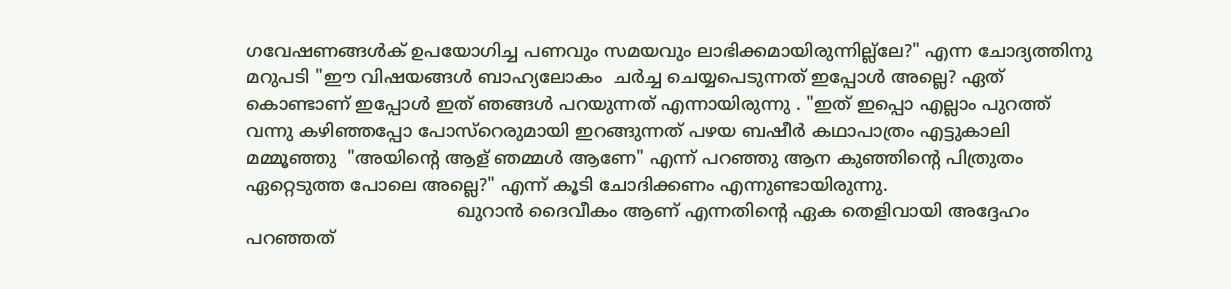ഗവേഷണങ്ങള്‍ക് ഉപയോഗിച്ച പണവും സമയവും ലാഭിക്കമായിരുന്നില്ല്ലേ?" എന്ന ചോദ്യത്തിനു മറുപടി "ഈ വിഷയങ്ങള്‍ ബാഹ്യലോകം  ചര്‍ച്ച ചെയ്യപെടുന്നത് ഇപ്പോള്‍ അല്ലെ? ഏത് കൊണ്ടാണ് ഇപ്പോള്‍ ഇത് ഞങ്ങള്‍ പറയുന്നത് എന്നായിരുന്നു . "ഇത് ഇപ്പൊ എല്ലാം പുറത്ത് വന്നു കഴിഞ്ഞപ്പോ പോസ്റെരുമായി ഇറങ്ങുന്നത് പഴയ ബഷീര്‍ കഥാപാത്രം എട്ടുകാലി മമ്മൂഞ്ഞു  "അയിന്റെ ആള് ഞമ്മള്‍ ആണേ" എന്ന് പറഞ്ഞു ആന കുഞ്ഞിന്റെ പിത്രുതം ഏറ്റെടുത്ത പോലെ അല്ലെ?" എന്ന് കൂടി ചോദിക്കണം എന്നുണ്ടായിരുന്നു.
                                      ഖുറാന്‍ ദൈവീകം ആണ് എന്നതിന്റെ ഏക തെളിവായി അദ്ദേഹം പറഞ്ഞത്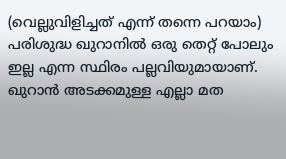(വെല്ലുവിളിച്ചത് എന്ന് തന്നെ പറയാം) പരിശുദ്ധ ഖുറാനില്‍ ഒരു തെറ്റ് പോലും ഇല്ല എന്ന സ്ഥിരം പല്ലവിയുമായാണ്. ഖുറാന്‍ അടക്കമുള്ള എല്ലാ മത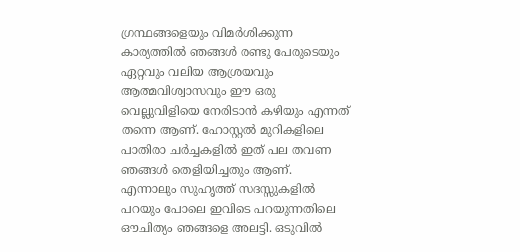ഗ്രന്ഥങ്ങളെയും വിമര്‍ശിക്കുന്ന കാര്യത്തില്‍ ഞങ്ങള്‍ രണ്ടു പേരുടെയും ഏറ്റവും വലിയ ആശ്രയവും ആത്മവിശ്വാസവും ഈ ഒരു വെല്ലുവിളിയെ നേരിടാന്‍ കഴിയും എന്നത് തന്നെ ആണ്. ഹോസ്റ്റല്‍ മുറികളിലെ പാതിരാ ചര്‍ച്ചകളില്‍ ഇത് പല തവണ ഞങ്ങള്‍ തെളിയിച്ചതും ആണ്. എന്നാലും സുഹൃത്ത് സദസ്സുകളില്‍ പറയും പോലെ ഇവിടെ പറയുന്നതിലെ ഔചിത്യം ഞങ്ങളെ അലട്ടി. ഒടുവില്‍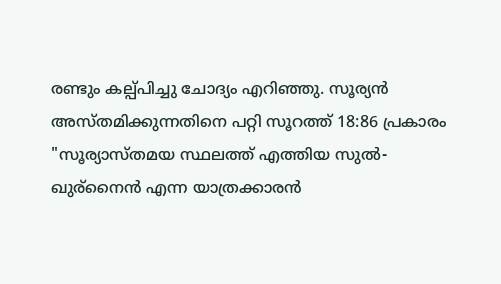രണ്ടും കല്പ്പിച്ചു ചോദ്യം എറിഞ്ഞു. സൂര്യന്‍ അസ്തമിക്കുന്നതിനെ പറ്റി സൂറത്ത് 18:86 പ്രകാരം "സൂര്യാസ്തമയ സ്ഥലത്ത് എത്തിയ സുല്‍- ഖുര്നൈന്‍ എന്ന യാത്രക്കാരന്‍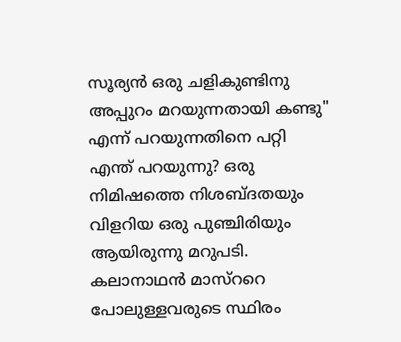സൂര്യന്‍ ഒരു ചളികുണ്ടിനു അപ്പുറം മറയുന്നതായി കണ്ടു" എന്ന് പറയുന്നതിനെ പറ്റി എന്ത് പറയുന്നു? ഒരു നിമിഷത്തെ നിശബ്ദതയും വിളറിയ ഒരു പുഞ്ചിരിയും ആയിരുന്നു മറുപടി. കലാനാഥന്‍ മാസ്ററെ പോലുള്ളവരുടെ സ്ഥിരം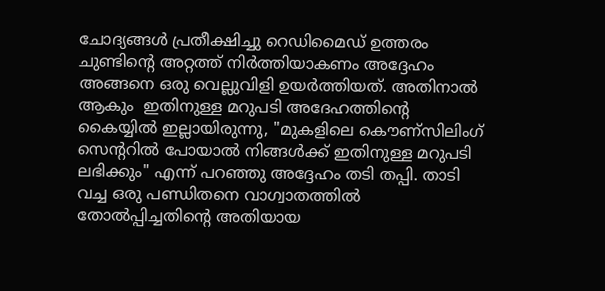ചോദ്യങ്ങള്‍ പ്രതീക്ഷിച്ചു റെഡിമൈഡ് ഉത്തരം ചുണ്ടിന്റെ അറ്റത്ത് നിര്‍ത്തിയാകണം അദ്ദേഹം അങ്ങനെ ഒരു വെല്ലുവിളി ഉയര്‍ത്തിയത്. അതിനാല്‍ ആകും  ഇതിനുള്ള മറുപടി അദേഹത്തിന്റെ കൈയ്യില്‍ ഇല്ലായിരുന്നു, "മുകളിലെ കൌണ്സിലിംഗ് സെന്ററില്‍ പോയാല്‍ നിങ്ങള്‍ക്ക് ഇതിനുള്ള മറുപടി ലഭിക്കും" എന്ന് പറഞ്ഞു അദ്ദേഹം തടി തപ്പി. താടി വച്ച ഒരു പണ്ഡിതനെ വാഗ്വാതത്തില്‍ തോല്‍പ്പിച്ചതിന്റെ അതിയായ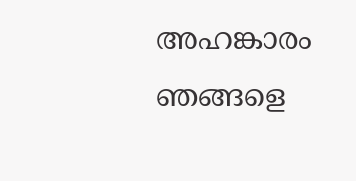അഹങ്കാരം ഞങ്ങളെ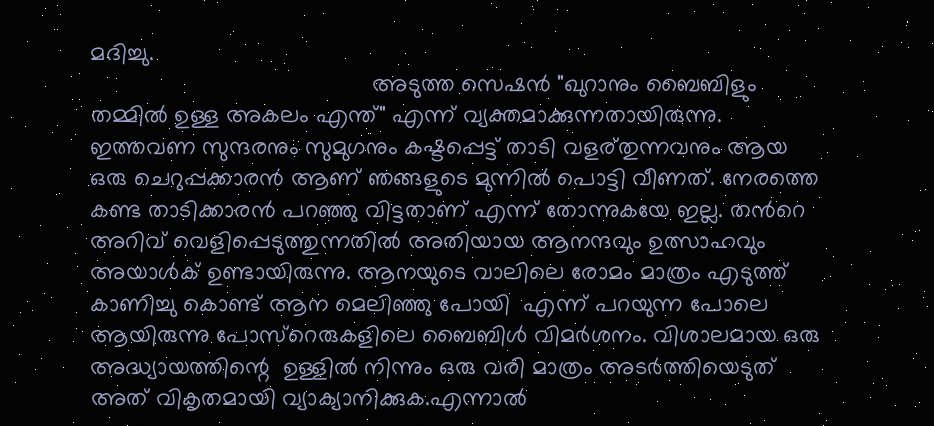മദിച്ചു.
                                           അടുത്ത സെഷന്‍ "ഖുറാനും ബൈബിളും തമ്മില്‍ ഉള്ള അകലം എന്ത്" എന്ന് വ്യക്തമാക്കുന്നതായിരുന്നു.  ഇത്തവണ സുന്ദരനും സുമുഗനും കഷ്ടപ്പെട്ട് താടി വളര്തുന്നവനും ആയ ഒരു ചെറുപ്പക്കാരന്‍ ആണ് ഞങ്ങളുടെ മുന്നില്‍ പൊട്ടി വീണത്. നേരത്തെ കണ്ട താടിക്കാരന്‍ പറഞ്ഞു വിട്ടതാണ് എന്ന് തോന്നുകയേ ഇല്ല. തന്‍റെ അറിവ് വെളിപ്പെടുത്തുന്നതില്‍ അതിയായ ആനന്ദവും ഉത്സാഹവും അയാള്‍ക് ഉണ്ടായിരുന്നു. ആനയുടെ വാലിലെ രോമം മാത്രം എടുത്ത് കാണിച്ചു കൊണ്ട് ആന മെലിഞ്ഞു പോയി  എന്ന് പറയുന്ന പോലെ ആയിരുന്നു പോസ്റെരുകളിലെ ബൈബിള്‍ വിമര്‍ശനം. വിശാലമായ ഒരു അദ്ധ്യായത്തിന്റെ  ഉള്ളില്‍ നിന്നും ഒരു വരി മാത്രം അടര്‍ത്തിയെടുത് അത് വികൃതമായി വ്യാക്യാനിക്കുക.എന്നാല്‍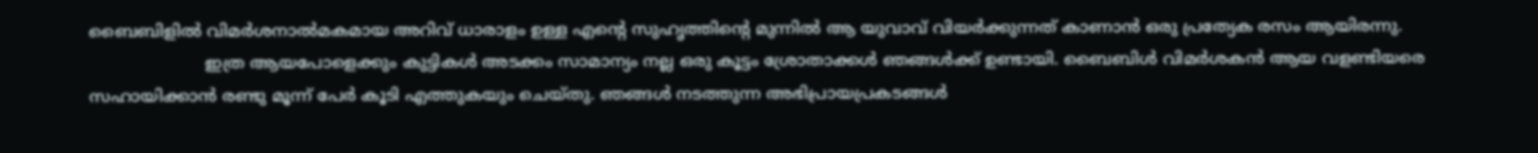ബൈബിളില്‍ വിമര്‍ശനാല്‍മകമായ അറിവ് ധാരാളം ഉള്ള എന്റെ സുഹൃത്തിന്റെ മുന്നില്‍ ആ യുവാവ് വിയര്‍ക്കുന്നത് കാണാന്‍ ഒരു പ്രത്യേക രസം ആയിരന്നു.
                      ഇത്ര ആയപോളെക്കും കുട്ടികള്‍ അടക്കം സാമാന്യം നല്ല ഒരു കൂട്ടം ശ്രോതാക്കള്‍ ഞങ്ങള്‍ക്ക് ഉണ്ടായി. ബൈബിള്‍ വിമര്‍ശകന്‍ ആയ വളണ്ടിയരെ സഹായിക്കാന്‍ രണ്ടു മൂന്ന് പേര്‍ കൂടി എത്തുകയും ചെയ്തു. ഞങ്ങള്‍ നടത്തുന്ന അഭിപ്രായപ്രകടങ്ങള്‍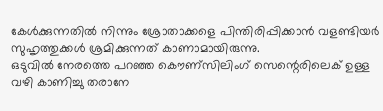കേള്‍ക്കുന്നതില്‍ നിന്നും ശ്രോതാക്കളെ പിന്തിരിപ്പിക്കാന്‍ വളണ്ടിയര്‍ സുഹൃത്തുക്കള്‍ ശ്രമിക്കുന്നത് കാണാമായിരുന്നു.
ഒടുവില്‍ നേരത്തെ പറഞ്ഞ കൌണ്സിലിംഗ് സെന്റെരിലെക് ഉള്ള വഴി കാണിച്ചു തരാനേ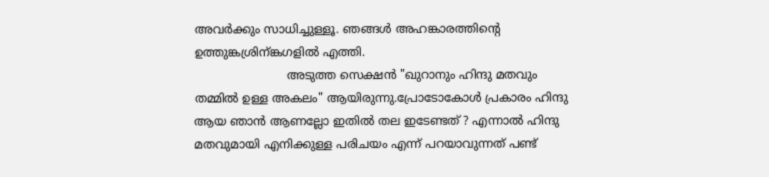അവര്‍ക്കും സാധിച്ചുള്ളൂ. ഞങ്ങള്‍ അഹങ്കാരത്തിന്റെ  ഉത്തുങ്കശ്രിന്ങ്കഗളില്‍ എത്തി.
                         അടുത്ത സെക്ഷന്‍ "ഖുറാനും ഹിന്ദു മതവും തമ്മില്‍ ഉള്ള അകലം" ആയിരുന്നു.പ്രോടോകോള്‍ പ്രകാരം ഹിന്ദു ആയ ഞാന്‍ ആണല്ലോ ഇതില്‍ തല ഇടേണ്ടത് ? എന്നാല്‍ ഹിന്ദു മതവുമായി എനിക്കുള്ള പരിചയം എന്ന് പറയാവുന്നത് പണ്ട്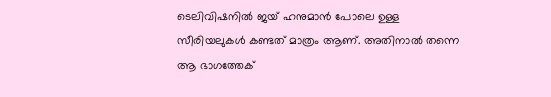ടെലിവിഷനില്‍ ജയ് ഹനുമാന്‍ പോലെ ഉള്ള സീരിയലുകള്‍ കണ്ടത് മാത്രം ആണ്. അതിനാല്‍ തന്നെ ആ ഭാഗത്തേക്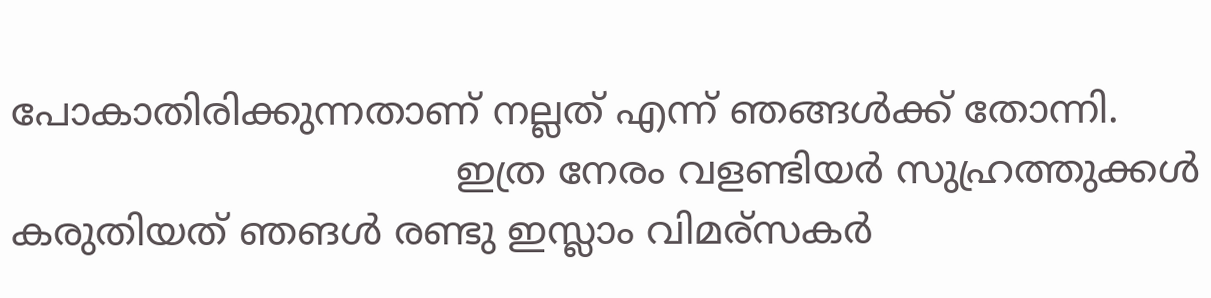പോകാതിരിക്കുന്നതാണ് നല്ലത് എന്ന് ഞങ്ങള്‍ക്ക് തോന്നി.
                                    ഇത്ര നേരം വളണ്ടിയര്‍ സുഹ്രത്തുക്കള്‍ കരുതിയത് ഞങള്‍ രണ്ടു ഇസ്ലാം വിമര്സകര്‍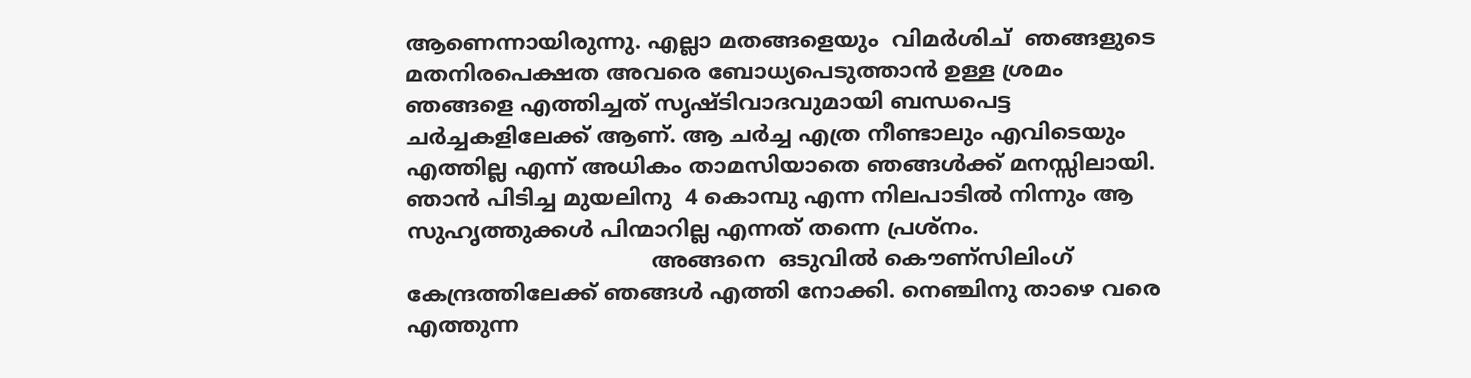ആണെന്നായിരുന്നു. എല്ലാ മതങ്ങളെയും  വിമര്‍ശിച്  ഞങ്ങളുടെ മതനിരപെക്ഷത അവരെ ബോധ്യപെടുത്താന്‍ ഉള്ള ശ്രമം ഞങ്ങളെ എത്തിച്ചത് സൃഷ്ടിവാദവുമായി ബന്ധപെട്ട ചര്‍ച്ചകളിലേക്ക് ആണ്. ആ ചര്‍ച്ച എത്ര നീണ്ടാലും എവിടെയും എത്തില്ല എന്ന് അധികം താമസിയാതെ ഞങ്ങള്‍ക്ക് മനസ്സിലായി. ഞാന്‍ പിടിച്ച മുയലിനു  4 കൊമ്പു എന്ന നിലപാടില്‍ നിന്നും ആ സുഹൃത്തുക്കള്‍ പിന്മാറില്ല എന്നത് തന്നെ പ്രശ്നം.
                                    അങ്ങനെ  ഒടുവില്‍ കൌണ്സിലിംഗ് കേന്ദ്രത്തിലേക്ക് ഞങ്ങള്‍ എത്തി നോക്കി. നെഞ്ചിനു താഴെ വരെ എത്തുന്ന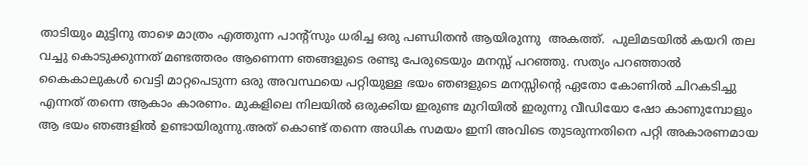താടിയും മുട്ടിനു താഴെ മാത്രം എത്തുന്ന പാന്റ്സും ധരിച്ച ഒരു പണ്ഡിതന്‍ ആയിരുന്നു  അകത്ത്.  പുലിമടയില്‍ കയറി തല വച്ചു കൊടുക്കുന്നത് മണ്ടത്തരം ആണെന്ന ഞങ്ങളുടെ രണ്ടു പേരുടെയും മനസ്സ് പറഞ്ഞു. സത്യം പറഞ്ഞാല്‍ കൈകാലുകള്‍ വെട്ടി മാറ്റപെടുന്ന ഒരു അവസ്ഥയെ പറ്റിയുള്ള ഭയം ഞങളുടെ മനസ്സിന്റെ ഏതോ കോണില്‍ ചിറകടിച്ചു എന്നത് തന്നെ ആകാം കാരണം. മുകളിലെ നിലയില്‍ ഒരുക്കിയ ഇരുണ്ട മുറിയില്‍ ഇരുന്നു വീഡിയോ ഷോ കാണുമ്പോളും ആ ഭയം ഞങ്ങളില്‍ ഉണ്ടായിരുന്നു.അത് കൊണ്ട് തന്നെ അധിക സമയം ഇനി അവിടെ തുടരുന്നതിനെ പറ്റി അകാരണമായ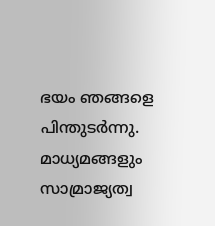ഭയം ഞങ്ങളെ പിന്തുടര്‍ന്നു. മാധ്യമങ്ങളും  സാമ്രാജ്യത്വ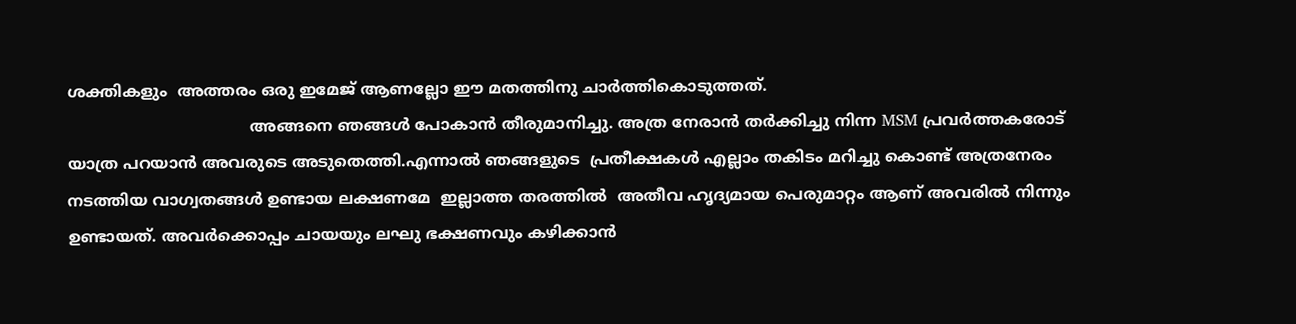ശക്തികളും  അത്തരം ഒരു ഇമേജ് ആണല്ലോ ഈ മതത്തിനു ചാര്‍ത്തികൊടുത്തത്.
                                     അങ്ങനെ ഞങ്ങള്‍ പോകാന്‍ തീരുമാനിച്ചു. അത്ര നേരാന്‍ തര്‍ക്കിച്ചു നിന്ന MSM പ്രവര്‍ത്തകരോട് യാത്ര പറയാന്‍ അവരുടെ അടുതെത്തി.എന്നാല്‍ ഞങ്ങളുടെ  പ്രതീക്ഷകള്‍ എല്ലാം തകിടം മറിച്ചു കൊണ്ട് അത്രനേരം നടത്തിയ വാഗ്വതങ്ങള്‍ ഉണ്ടായ ലക്ഷണമേ  ഇല്ലാത്ത തരത്തില്‍  അതീവ ഹൃദ്യമായ പെരുമാറ്റം ആണ് അവരില്‍ നിന്നും ഉണ്ടായത്. അവര്‍ക്കൊപ്പം ചായയും ലഘു ഭക്ഷണവും കഴിക്കാന്‍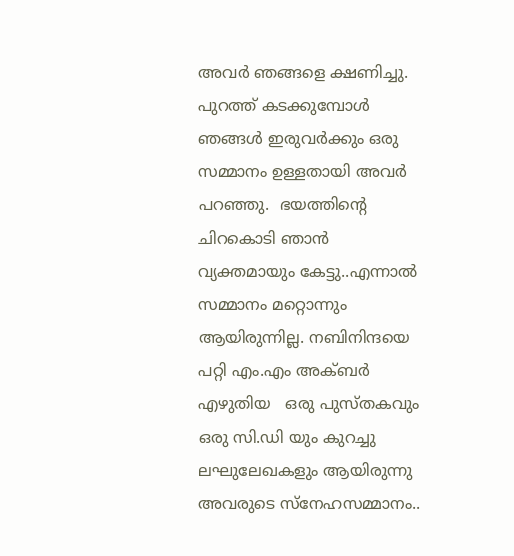അവര്‍ ഞങ്ങളെ ക്ഷണിച്ചു. പുറത്ത് കടക്കുമ്പോള്‍ ഞങ്ങള്‍ ഇരുവര്‍ക്കും ഒരു സമ്മാനം ഉള്ളതായി അവര്‍ പറഞ്ഞു.  ഭയത്തിന്റെ ചിറകൊടി ഞാന്‍ വ്യക്തമായും കേട്ടു..എന്നാല്‍ സമ്മാനം മറ്റൊന്നും ആയിരുന്നില്ല. നബിനിന്ദയെ പറ്റി എം.എം അക്ബര്‍ എഴുതിയ   ഒരു പുസ്തകവും ഒരു സി.ഡി യും കുറച്ചു ലഘുലേഖകളും ആയിരുന്നു അവരുടെ സ്നേഹസമ്മാനം..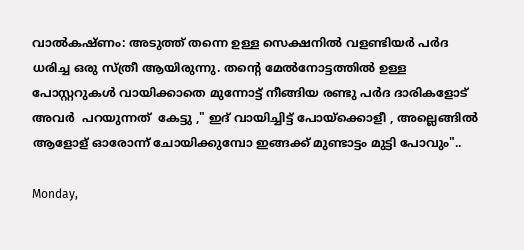വാല്‍കഷ്ണം: അടുത്ത് തന്നെ ഉള്ള സെക്ഷനില്‍ വളണ്ടിയര്‍ പര്‍ദ ധരിച്ച ഒരു സ്ത്രീ ആയിരുന്നു. തന്‍റെ മേല്‍നോട്ടത്തില്‍ ഉള്ള പോസ്റ്ററുകള്‍ വായിക്കാതെ മുന്നോട്ട് നീങ്ങിയ രണ്ടു പര്‍ദ ദാരികളോട് അവര്‍  പറയുന്നത്  കേട്ടു ," ഇദ് വായിച്ചിട്ട് പോയ്ക്കൊളീ , അല്ലെങ്ങില്‍ ആളോള് ഓരോന്ന് ചോയിക്കുമ്പോ ഇങ്ങക്ക് മുണ്ടാട്ടം മുട്ടി പോവും"..

Monday,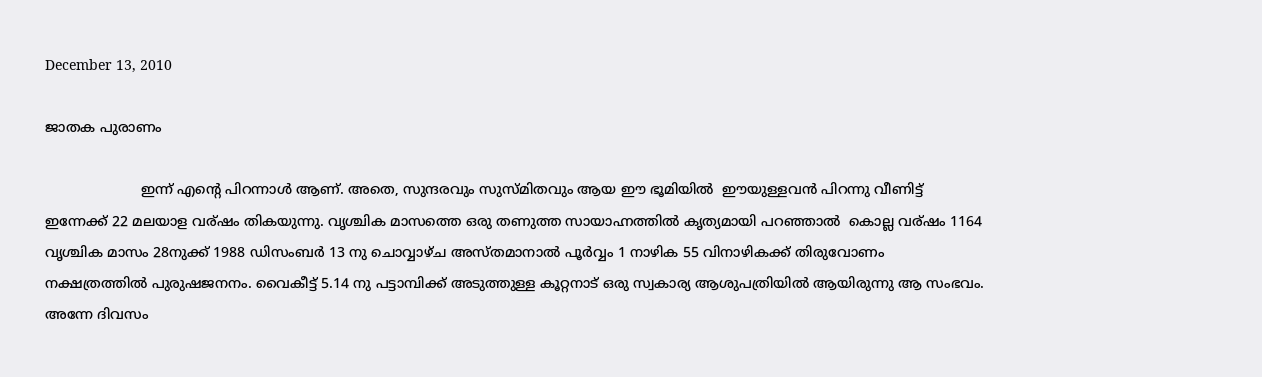December 13, 2010

ജാതക പുരാണം

                      ഇന്ന് എന്റെ പിറന്നാള്‍ ആണ്. അതെ, സുന്ദരവും സുസ്മിതവും ആയ ഈ ഭൂമിയില്‍  ഈയുള്ളവന്‍ പിറന്നു വീണിട്ട് ഇന്നേക്ക് 22 മലയാള വര്ഷം തികയുന്നു. വൃശ്ചിക മാസത്തെ ഒരു തണുത്ത സായാഹ്നത്തില്‍ കൃത്യമായി പറഞ്ഞാല്‍  കൊല്ല വര്ഷം 1164  വൃശ്ചിക മാസം 28നുക്ക് 1988 ഡിസംബര്‍ 13 നു ചൊവ്വാഴ്ച അസ്തമാനാല്‍ പൂര്‍വ്വം 1 നാഴിക 55 വിനാഴികക്ക് തിരുവോണം നക്ഷത്രത്തില്‍ പുരുഷജനനം. വൈകീട്ട് 5.14 നു പട്ടാമ്പിക്ക് അടുത്തുള്ള കൂറ്റനാട് ഒരു സ്വകാര്യ ആശുപത്രിയില്‍ ആയിരുന്നു ആ സംഭവം. അന്നേ ദിവസം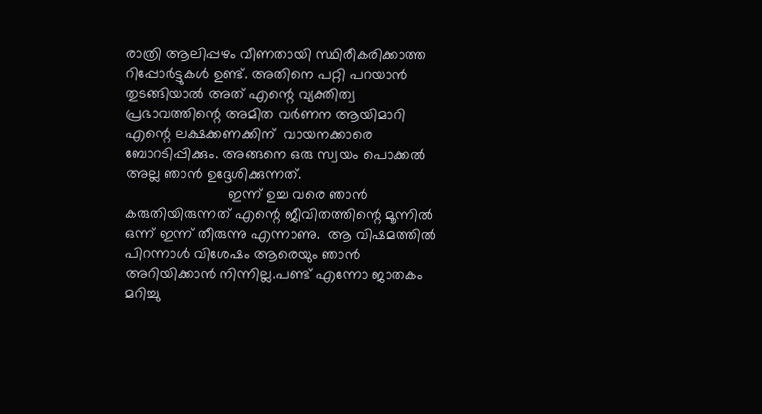രാത്രി ആലിപ്പഴം വീണതായി സ്ഥിരീകരിക്കാത്ത റിപ്പോര്‍ട്ടുകള്‍ ഉണ്ട്. അതിനെ പറ്റി പറയാന്‍ തുടങ്ങിയാല്‍ അത് എന്റെ വ്യക്തിത്വ പ്രഭാവത്തിന്റെ അമിത വര്‍ണന ആയിമാറി എന്റെ ലക്ഷക്കണക്കിന്‌  വായനക്കാരെ ബോറടിപ്പിക്കും. അങ്ങനെ ഒരു സ്വയം പൊക്കല്‍ അല്ല ഞാന്‍ ഉദ്ദേശിക്കുന്നത്.
                         ഇന്ന് ഉച്ച വരെ ഞാന്‍ കരുതിയിരുന്നത് എന്റെ ജീവിതത്തിന്റെ മൂന്നില്‍ ഒന്ന് ഇന്ന് തീരുന്നു എന്നാണു.  ആ വിഷമത്തില്‍ പിറന്നാള്‍ വിശേഷം ആരെയും ഞാന്‍ അറിയിക്കാന്‍ നിന്നില്ല.പണ്ട് എന്നോ ജാതകം മറിച്ചു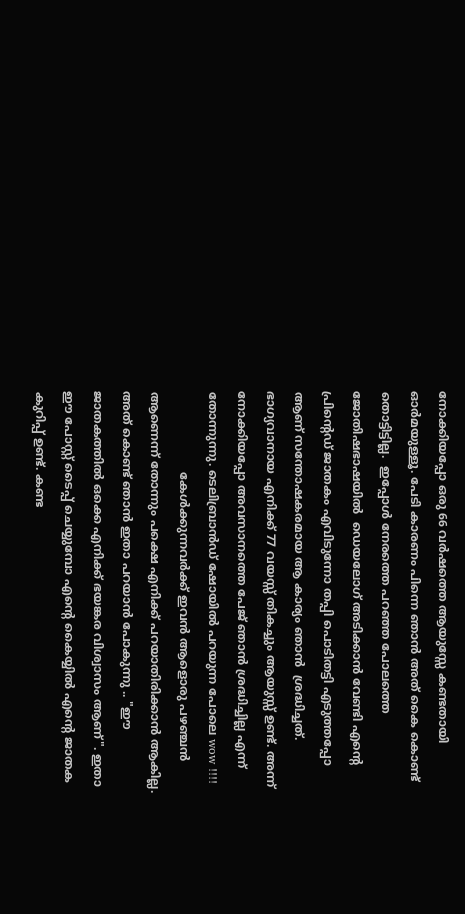നോക്കിയപ്പോ ഒരു 66 വര്‍ഷത്തെ ആയുസ്സേ കണ്ടതായി ഓര്‍മയുള്ളൂ. പേടി കാരണം പിന്നെ ഞാന്‍ അത് കൈ കൊണ്ട് തൊട്ടിട്ടില്ല.  ഇപ്പോള്‍ നേരത്തെ പറഞ്ഞ പോലത്തെ ജോതിഷഭാഷയില്‍  ഡെയലോഗ് അടിക്കാന്‍ വേണ്ടി എന്റെ പ്രിന്റെഡ്‌ ജാതകം എവിടുന്നോ തപ്പി പൊടിതട്ടി എടുത്തപ്പോ ആണ് സന്തോഷകരമായ ആ കാര്യം ഞാന്‍  ശ്രദ്ധിച്ചത്. ഭാഗ്യവാനായ എനിക്ക് 77 വയസ്സ് തികച്ചും ആയുസ്സ് ഉണ്ട്. അന്ന് നോക്കിയപ്പോ അവസാനത്തെ പേജ് ഞാന്‍ ശ്രദ്ധിച്ചില്ല എന്ന് തോന്നുന്നു. ടെലിബ്രാന്‍ഡ്‌ ഷോയില്‍ പറയുന്ന പോലെ wow !!!!
                      കേള്‍ക്കുന്നവര്‍ക്ക് ഇവന്‍ ആളൊരു പഴഞ്ചന്‍ ആണെന്ന് തോന്നും പക്ഷെ എനിക്ക് പറയാതിരിക്കാന്‍ ആകില്ല. അത് കൊണ്ട് ഞാന്‍ ഇതാ പറയാന്‍ പോകുന്നു .. "ഈ ജാതകത്തില്‍ ഒക്കെ എനിക്ക് ഭയങ്കര വിശ്വാസം ആണ്". ഇതാ ഈ പോസ്റ്റ്‌ ടൈപ്പ് ചെയ്യുമ്പോ എന്റെ കൈയ്യില്‍ എന്റെ ജാതക കുറിപ്പ് ഉണ്ട്. കണ്ട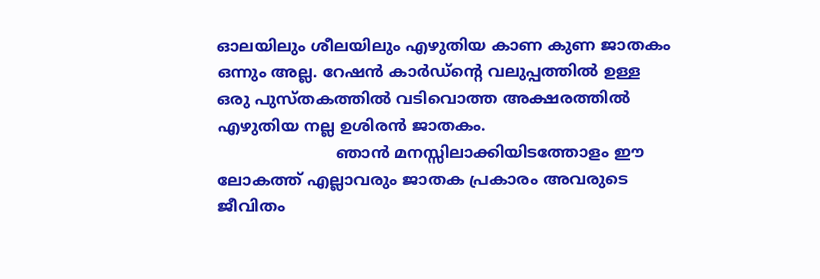ഓലയിലും ശീലയിലും എഴുതിയ കാണ കുണ ജാതകം ഒന്നും അല്ല. റേഷന്‍ കാര്‍ഡ്‌ന്റെ വലുപ്പത്തില്‍ ഉള്ള ഒരു പുസ്തകത്തില്‍ വടിവൊത്ത അക്ഷരത്തില്‍ എഴുതിയ നല്ല ഉശിരന്‍ ജാതകം.
                        ഞാന്‍ മനസ്സിലാക്കിയിടത്തോളം ഈ ലോകത്ത് എല്ലാവരും ജാതക പ്രകാരം അവരുടെ ജീവിതം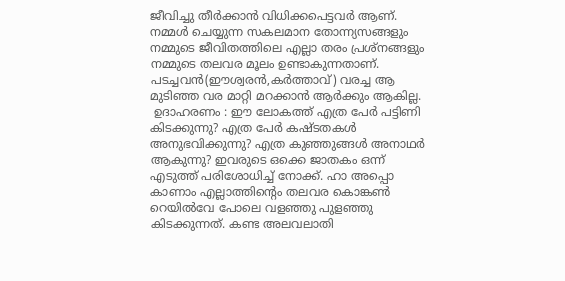ജീവിച്ചു തീര്‍ക്കാന്‍ വിധിക്കപെട്ടവര്‍ ആണ്. നമ്മള്‍ ചെയ്യുന്ന സകലമാന തോന്ന്യസങ്ങളും നമ്മുടെ ജീവിതത്തിലെ എല്ലാ തരം പ്രശ്നങ്ങളും നമ്മുടെ തലവര മൂലം ഉണ്ടാകുന്നതാണ്. പടച്ചവന്‍(ഈശ്വരന്‍,കര്‍ത്താവ്) വരച്ച ആ മുടിഞ്ഞ വര മാറ്റി മറക്കാന്‍ ആര്‍ക്കും ആകില്ല.
 ഉദാഹരണം : ഈ ലോകത്ത് എത്ര പേര്‍ പട്ടിണി കിടക്കുന്നു? എത്ര പേര്‍ കഷ്ടതകള്‍ അനുഭവിക്കുന്നു? എത്ര കുഞ്ഞുങ്ങള്‍ അനാഥര്‍ ആകുന്നു? ഇവരുടെ ഒക്കെ ജാതകം ഒന്ന് എടുത്ത് പരിശോധിച്ച് നോക്ക്. ഹാ അപ്പൊ കാണാം എല്ലാത്തിന്റെം തലവര കൊങ്കണ്‍ റെയില്‍വേ പോലെ വളഞ്ഞു പുളഞ്ഞു കിടക്കുന്നത്. കണ്ട അലവലാതി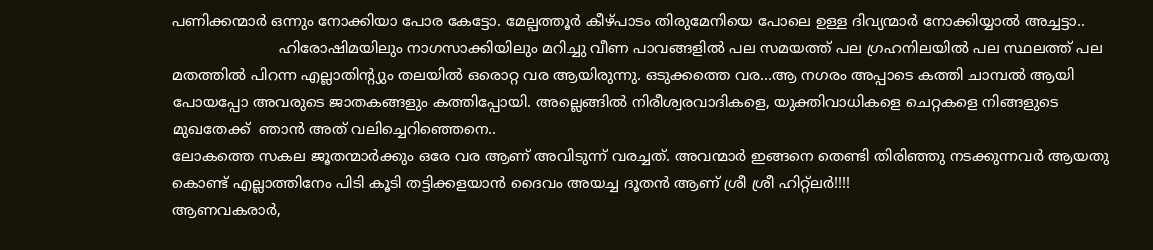പണിക്കന്മാര്‍ ഒന്നും നോക്കിയാ പോര കേട്ടോ. മേല്പത്തൂര്‍ കീഴ്പാടം തിരുമേനിയെ പോലെ ഉള്ള ദിവ്യന്മാര്‍ നോക്കിയ്യാല്‍ അച്ചട്ടാ..
                       ഹിരോഷിമയിലും നാഗസാക്കിയിലും മറിച്ചു വീണ പാവങ്ങളില്‍ പല സമയത്ത് പല ഗ്രഹനിലയില്‍ പല സ്ഥലത്ത് പല മതത്തില്‍ പിറന്ന എല്ലാതിന്റ്യും തലയില്‍ ഒരൊറ്റ വര ആയിരുന്നു. ഒടുക്കത്തെ വര...ആ നഗരം അപ്പാടെ കത്തി ചാമ്പല്‍ ആയി പോയപ്പോ അവരുടെ ജാതകങ്ങളും കത്തിപ്പോയി. അല്ലെങ്ങില്‍ നിരീശ്വരവാദികളെ, യുക്തിവാധികളെ ചെറ്റകളെ നിങ്ങളുടെ മുഖതേക്ക്  ഞാന്‍ അത് വലിച്ചെറിഞ്ഞെനെ..
ലോകത്തെ സകല ജൂതന്മാര്‍ക്കും ഒരേ വര ആണ് അവിടുന്ന് വരച്ചത്. അവന്മാര്‍ ഇങ്ങനെ തെണ്ടി തിരിഞ്ഞു നടക്കുന്നവര്‍ ആയതു കൊണ്ട് എല്ലാത്തിനേം പിടി കൂടി തട്ടിക്കളയാന്‍ ദൈവം അയച്ച ദൂതന്‍ ആണ് ശ്രീ ശ്രീ ഹിറ്റ്‌ലര്‍!!!!
ആണവകരാര്‍,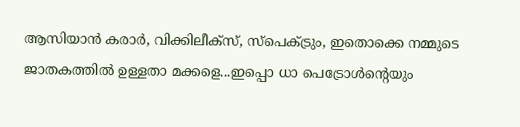ആസിയാന്‍ കരാര്‍, വിക്കിലീക്സ്, സ്പെക്ട്രും, ഇതൊക്കെ നമ്മുടെ ജാതകത്തില്‍ ഉള്ളതാ മക്കളെ...ഇപ്പൊ ധാ പെട്രോള്‍ന്റെയും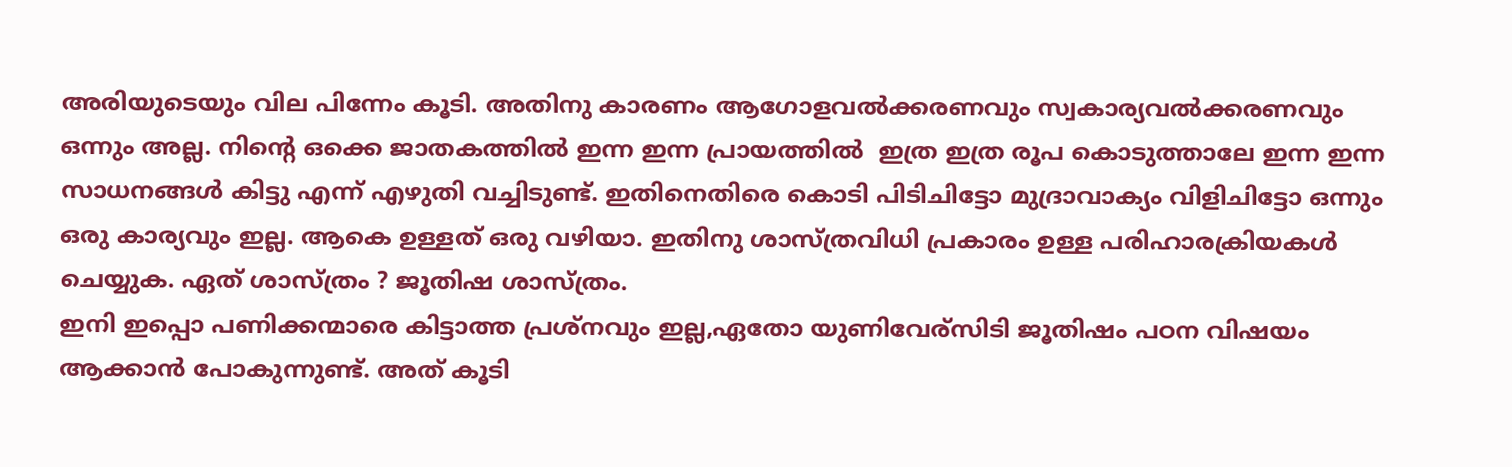അരിയുടെയും വില പിന്നേം കൂടി. അതിനു കാരണം ആഗോളവല്‍ക്കരണവും സ്വകാര്യവല്‍ക്കരണവും ഒന്നും അല്ല. നിന്റെ ഒക്കെ ജാതകത്തില്‍ ഇന്ന ഇന്ന പ്രായത്തില്‍  ഇത്ര ഇത്ര രൂപ കൊടുത്താലേ ഇന്ന ഇന്ന സാധനങ്ങള്‍ കിട്ടു എന്ന് എഴുതി വച്ചിടുണ്ട്. ഇതിനെതിരെ കൊടി പിടിചിട്ടോ മുദ്രാവാക്യം വിളിചിട്ടോ ഒന്നും ഒരു കാര്യവും ഇല്ല. ആകെ ഉള്ളത് ഒരു വഴിയാ. ഇതിനു ശാസ്ത്രവിധി പ്രകാരം ഉള്ള പരിഹാരക്രിയകള്‍ ചെയ്യുക. ഏത് ശാസ്ത്രം ? ജൂതിഷ ശാസ്ത്രം.
ഇനി ഇപ്പൊ പണിക്കന്മാരെ കിട്ടാത്ത പ്രശ്നവും ഇല്ല,ഏതോ യുണിവേര്സിടി ജൂതിഷം പഠന വിഷയം ആക്കാന്‍ പോകുന്നുണ്ട്. അത് കൂടി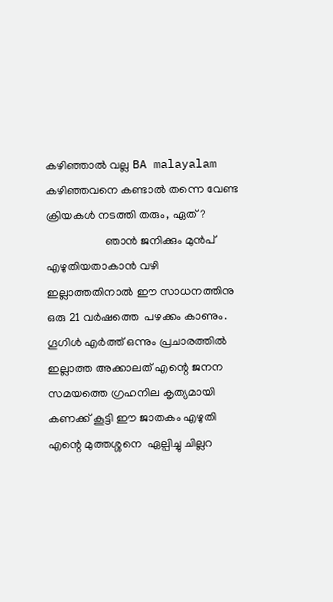കഴിഞ്ഞാല്‍ വല്ല BA malayalam കഴിഞ്ഞവനെ കണ്ടാല്‍ തന്നെ വേണ്ട ക്രിയകള്‍ നടത്തി തരും, ഏത്?
                    ഞാന്‍ ജനിക്കും മുന്‍പ് എഴുതിയതാകാന്‍ വഴി ഇല്ലാത്തതിനാല്‍ ഈ സാധനത്തിനു ഒരു 21 വര്‍ഷത്തെ  പഴക്കം കാണും. ഗൂഗിള്‍ എര്‍ത്ത് ഒന്നും പ്രചാരത്തില്‍ ഇല്ലാത്ത അക്കാലത് എന്റെ ജനന സമയത്തെ ഗ്രഹനില കൃത്യമായി കണക്ക് കൂട്ടി ഈ ജാതകം എഴുതി എന്റെ മുത്തശ്ശനെ  ഏല്പിച്ചു ചില്ലറ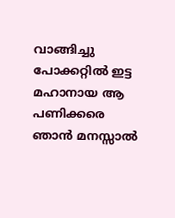വാങ്ങിച്ചു പോക്കറ്റില്‍ ഇട്ട മഹാനായ ആ പണിക്കരെ ഞാന്‍ മനസ്സാല്‍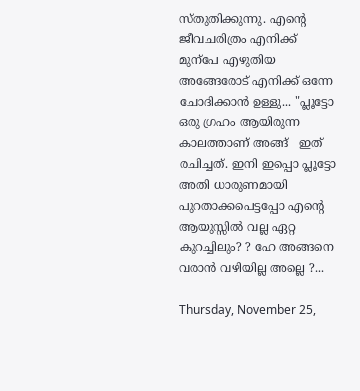സ്തുതിക്കുന്നു. എന്റെ ജീവചരിത്രം എനിക്ക് മുന്പേ എഴുതിയ അങ്ങേരോട് എനിക്ക് ഒന്നേ ചോദിക്കാന്‍ ഉള്ളു... "പ്ലൂട്ടോ ഒരു ഗ്രഹം ആയിരുന്ന കാലത്താണ് അങ്ങ്   ഇത് രചിച്ചത്. ഇനി ഇപ്പൊ പ്ലൂട്ടോ അതി ധാരുണമായി പുറതാക്കപെട്ടപ്പോ എന്റെ ആയുസ്സില്‍ വല്ല ഏറ്റ കുറച്ചിലും? ? ഹേ അങ്ങനെ വരാന്‍ വഴിയില്ല അല്ലെ ?...

Thursday, November 25,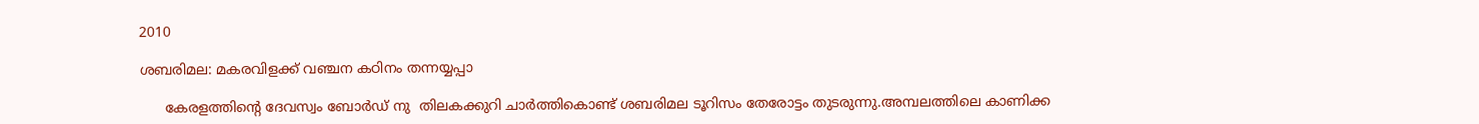2010

ശബരിമല: മകരവിളക്ക് വഞ്ചന കഠിനം തന്നയ്യപ്പാ

      കേരളത്തിന്റെ ദേവസ്വം ബോര്‍ഡ്‌ നു  തിലകക്കുറി ചാര്‍ത്തികൊണ്ട് ശബരിമല ടൂറിസം തേരോട്ടം തുടരുന്നു.അമ്പലത്തിലെ കാണിക്ക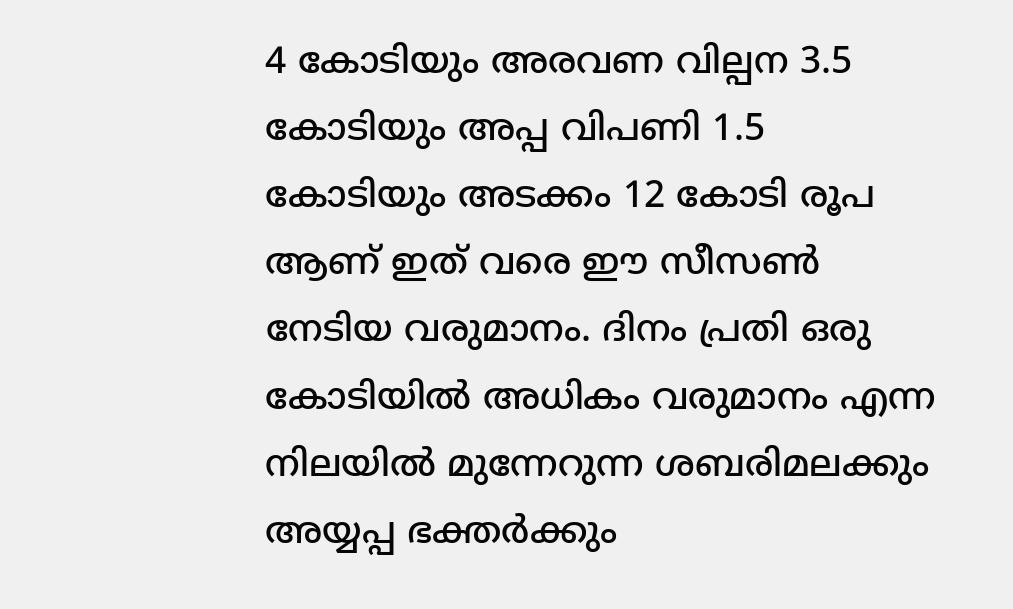4 കോടിയും അരവണ വില്പന 3.5 കോടിയും അപ്പ വിപണി 1.5 കോടിയും അടക്കം 12 കോടി രൂപ ആണ് ഇത് വരെ ഈ സീസണ്‍ നേടിയ വരുമാനം. ദിനം പ്രതി ഒരു കോടിയില്‍ അധികം വരുമാനം എന്ന നിലയില്‍ മുന്നേറുന്ന ശബരിമലക്കും അയ്യപ്പ ഭക്തര്‍ക്കും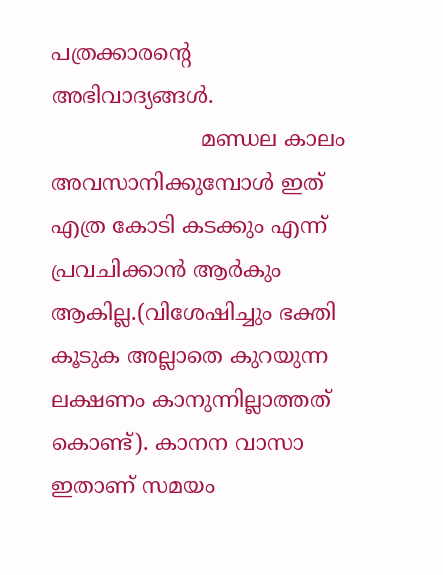പത്രക്കാരന്റെ അഭിവാദ്യങ്ങള്‍.
                      മണ്ഡല കാലം അവസാനിക്കുമ്പോള്‍ ഇത് എത്ര കോടി കടക്കും എന്ന് പ്രവചിക്കാന്‍ ആര്‍കും ആകില്ല.(വിശേഷിച്ചും ഭക്തി കൂടുക അല്ലാതെ കുറയുന്ന ലക്ഷണം കാനുന്നില്ലാത്തത് കൊണ്ട്). കാനന വാസാ ഇതാണ് സമയം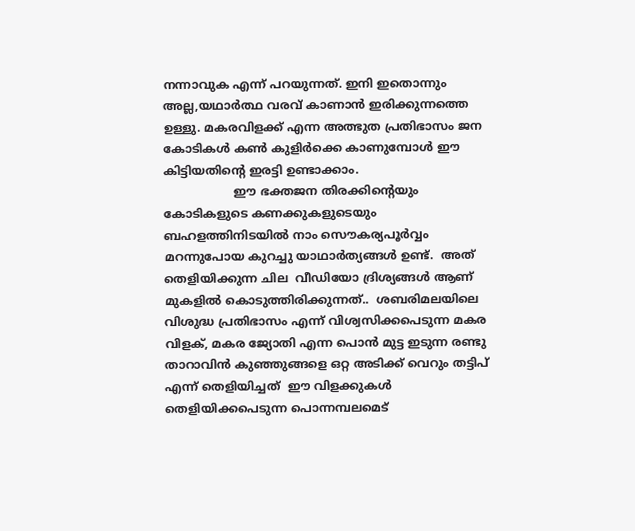നന്നാവുക എന്ന് പറയുന്നത്. ഇനി ഇതൊന്നും അല്ല,യഥാര്‍ത്ഥ വരവ് കാണാന്‍ ഇരിക്കുന്നത്തെ ഉള്ളു. മകരവിളക്ക് എന്ന അത്ഭുത പ്രതിഭാസം ജന കോടികള്‍ കണ്‍ കുളിര്‍ക്കെ കാണുമ്പോള്‍ ഈ കിട്ടിയതിന്റെ ഇരട്ടി ഉണ്ടാക്കാം.
                   ഈ ഭക്തജന തിരക്കിന്റെയും കോടികളുടെ കണക്കുകളുടെയും ബഹളത്തിനിടയില്‍ നാം സൌകര്യപൂര്‍വ്വം മറന്നുപോയ കുറച്ചു യാഥാര്‍ത്യങ്ങള്‍ ഉണ്ട്.  അത് തെളിയിക്കുന്ന ചില  വീഡിയോ ദ്രിശ്യങ്ങള്‍ ആണ് മുകളില്‍ കൊടുത്തിരിക്കുന്നത്..  ശബരിമലയിലെ വിശുദ്ധ പ്രതിഭാസം എന്ന് വിശ്വസിക്കപെടുന്ന മകര വിളക്, മകര ജ്യോതി എന്ന പൊന്‍ മുട്ട ഇടുന്ന രണ്ടു താറാവിന്‍ കുഞ്ഞുങ്ങളെ ഒറ്റ അടിക്ക് വെറും തട്ടിപ് എന്ന് തെളിയിച്ചത്  ഈ വിളക്കുകള്‍ തെളിയിക്കപെടുന്ന പൊന്നമ്പലമെട്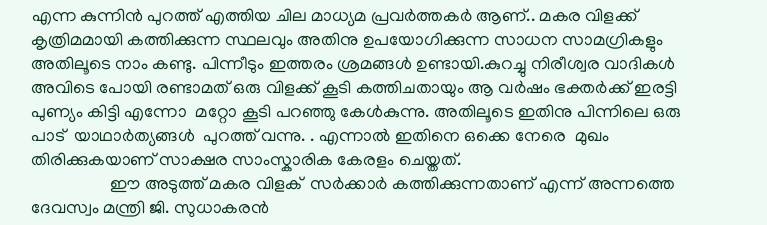എന്ന കുന്നിന്‍ പുറത്ത് എത്തിയ ചില മാധ്യമ പ്രവര്‍ത്തകര്‍ ആണ്.. മകര വിളക്ക് കൃത്രിമമായി കത്തിക്കുന്ന സ്ഥലവും അതിനു ഉപയോഗിക്കുന്ന സാധന സാമഗ്രികളും അതിലൂടെ നാം കണ്ടു. പിന്നീടും ഇത്തരം ശ്രമങ്ങള്‍ ഉണ്ടായി.കുറച്ചു നിരീശ്വര വാദികള്‍ അവിടെ പോയി രണ്ടാമത് ഒരു വിളക്ക് കൂടി കത്തിചതായും ആ വര്‍ഷം ഭക്തര്‍ക്ക് ഇരട്ടി പുണ്യം കിട്ടി എന്നോ  മറ്റോ കൂടി പറഞ്ഞു കേള്‍കുന്നു. അതിലൂടെ ഇതിനു പിന്നിലെ ഒരു പാട്  യാഥാര്‍ത്യങ്ങള്‍  പുറത്ത് വന്നു. . എന്നാല്‍ ഇതിനെ ഒക്കെ നേരെ  മുഖം തിരിക്കുകയാണ് സാക്ഷര സാംസ്കാരിക കേരളം ചെയ്തത്.
                  ഈ അടുത്ത് മകര വിളക്  സര്‍ക്കാര്‍ കത്തിക്കുന്നതാണ് എന്ന് അന്നത്തെ ദേവസ്വം മന്ത്രി ജി. സുധാകരന്‍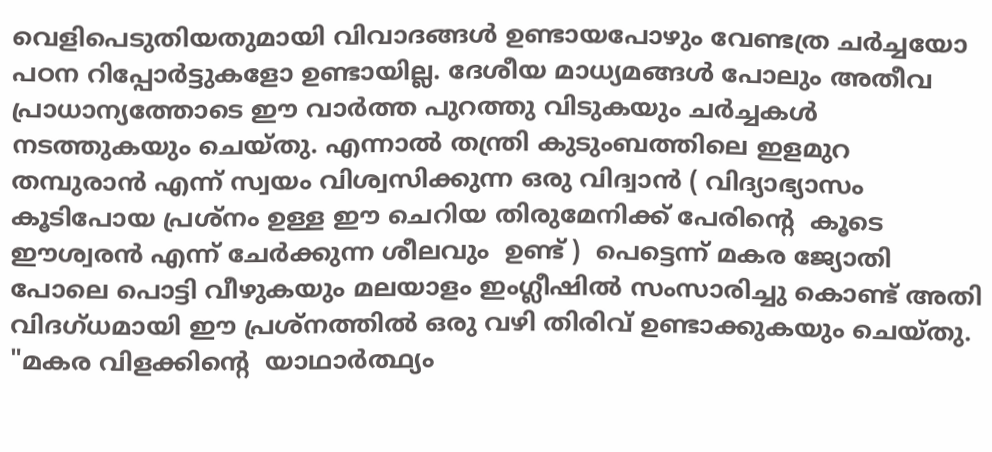വെളിപെടുതിയതുമായി വിവാദങ്ങള്‍ ഉണ്ടായപോഴും വേണ്ടത്ര ചര്‍ച്ചയോ പഠന റിപ്പോര്‍ട്ടുകളോ ഉണ്ടായില്ല. ദേശീയ മാധ്യമങ്ങള്‍ പോലും അതീവ പ്രാധാന്യത്തോടെ ഈ വാര്‍ത്ത‍ പുറത്തു വിടുകയും ചര്‍ച്ചകള്‍ നടത്തുകയും ചെയ്തു. എന്നാല്‍ തന്ത്രി കുടുംബത്തിലെ ഇളമുറ തമ്പുരാന്‍ എന്ന് സ്വയം വിശ്വസിക്കുന്ന ഒരു വിദ്വാന്‍ ( വിദ്യാഭ്യാസം കൂടിപോയ പ്രശ്നം ഉള്ള ഈ ചെറിയ തിരുമേനിക്ക് പേരിന്റെ  കൂടെ ഈശ്വരന്‍ എന്ന് ചേര്‍ക്കുന്ന ശീലവും  ഉണ്ട് )  പെട്ടെന്ന് മകര ജ്യോതി  പോലെ പൊട്ടി വീഴുകയും മലയാളം ഇംഗ്ലീഷില്‍ സംസാരിച്ചു കൊണ്ട് അതി വിദഗ്ധമായി ഈ പ്രശ്നത്തില്‍ ഒരു വഴി തിരിവ് ഉണ്ടാക്കുകയും ചെയ്തു.  "മകര വിളക്കിന്റെ  യാഥാര്‍ത്ഥ്യം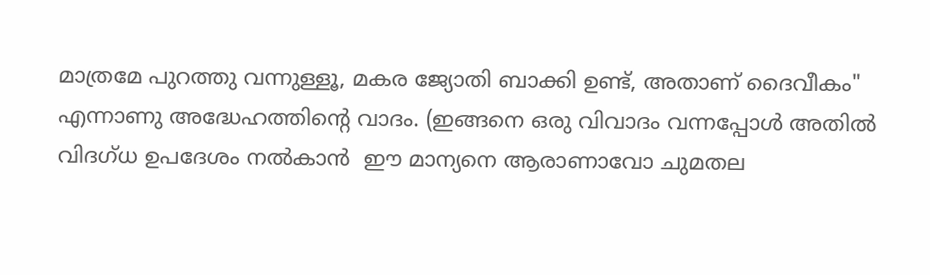മാത്രമേ പുറത്തു വന്നുള്ളൂ, മകര ജ്യോതി ബാക്കി ഉണ്ട്, അതാണ്‌ ദൈവീകം" എന്നാണു അദ്ധേഹത്തിന്റെ വാദം. (ഇങ്ങനെ ഒരു വിവാദം വന്നപ്പോള്‍ അതില്‍ വിദഗ്ധ ഉപദേശം നല്‍കാന്‍  ഈ മാന്യനെ ആരാണാവോ ചുമതല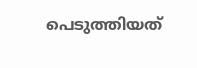പെടുത്തിയത്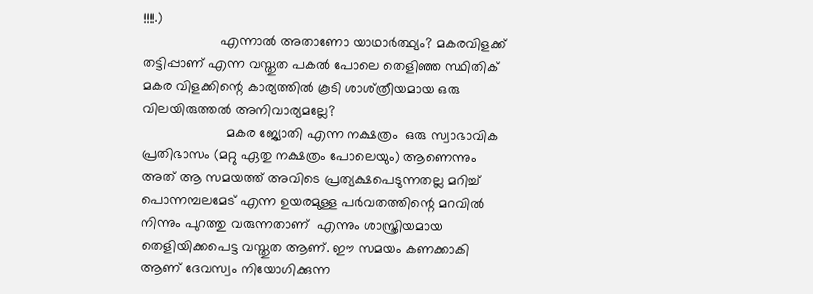!!!!.)
                    എന്നാല്‍ അതാണോ യാഥാര്‍ത്ഥ്യം? മകരവിളക്ക് തട്ടിപ്പാണ് എന്ന വസ്തുത പകല്‍ പോലെ തെളിഞ്ഞ സ്ഥിതിക് മകര വിളക്കിന്റെ കാര്യത്തില്‍ കൂടി ശാശ്ത്രീയമായ ഒരു വിലയിരുത്തല്‍ അനിവാര്യമല്ലേ?
                      മകര ജ്യോതി എന്ന നക്ഷത്രം  ഒരു സ്വാഭാവിക പ്രതിഭാസം (മറ്റു ഏതു നക്ഷത്രം പോലെയും) ആണെന്നും അത് ആ സമയത്ത് അവിടെ പ്രത്യക്ഷപെടുന്നതല്ല മറിച്ച്‌ പൊന്നമ്പലമേട് എന്ന ഉയരമുള്ള പര്‍വതത്തിന്റെ മറവില്‍ നിന്നും പുറത്തു വരുന്നതാണ്  എന്നും ശാസ്ത്രിയമായ  തെളിയിക്കപെട്ട വസ്തുത ആണ്. ഈ സമയം കണക്കാകി ആണ് ദേവസ്വം നിയോഗിക്കുന്ന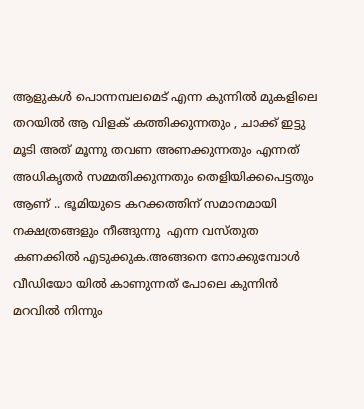ആളുകള്‍ പൊന്നമ്പലമെട് എന്ന കുന്നില്‍ മുകളിലെ തറയില്‍ ആ വിളക് കത്തിക്കുന്നതും , ചാക്ക് ഇട്ടു മൂടി അത് മൂന്നു തവണ അണക്കുന്നതും എന്നത്  അധികൃതര്‍ സമ്മതിക്കുന്നതും തെളിയിക്കപെട്ടതും  ആണ് .. ഭൂമിയുടെ കറക്കത്തിന്‌ സമാനമായി നക്ഷത്രങ്ങളും നീങ്ങുന്നു  എന്ന വസ്തുത കണക്കില്‍ എടുക്കുക.അങ്ങനെ നോക്കുമ്പോള്‍ വീഡിയോ യില്‍ കാണുന്നത് പോലെ കുന്നിന്‍ മറവില്‍ നിന്നും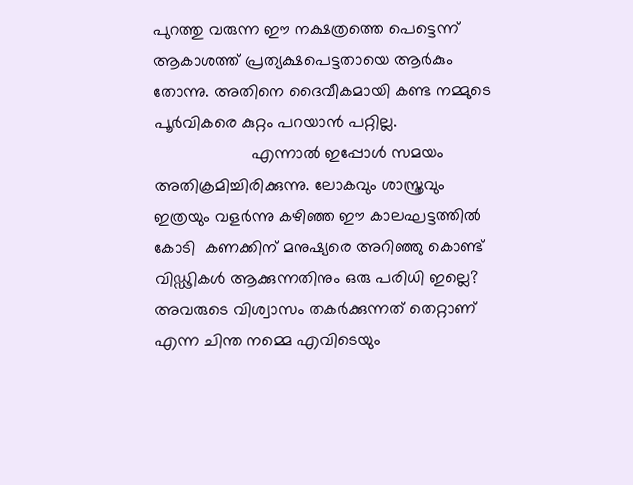പുറത്തു വരുന്ന ഈ നക്ഷത്രത്തെ പെട്ടെന്ന് ആകാശത്ത് പ്രത്യക്ഷപെട്ടതായെ ആര്‍കും തോന്നു. അതിനെ ദൈവീകമായി കണ്ട നമ്മുടെ പൂര്‍വികരെ കുറ്റം പറയാന്‍ പറ്റില്ല.
                     എന്നാല്‍ ഇപ്പോള്‍ സമയം അതിക്രമിച്ചിരിക്കുന്നു. ലോകവും ശാസ്ത്രവും ഇത്രയും വളര്‍ന്നു കഴിഞ്ഞ ഈ കാലഘട്ടത്തില്‍  കോടി  കണക്കിന് മനുഷ്യരെ അറിഞ്ഞു കൊണ്ട് വിഡ്ഢികള്‍ ആക്കുന്നതിനും ഒരു പരിധി ഇല്ലെ?  അവരുടെ വിശ്വാസം തകര്‍ക്കുന്നത് തെറ്റാണ് എന്ന ചിന്ത നമ്മെ എവിടെയും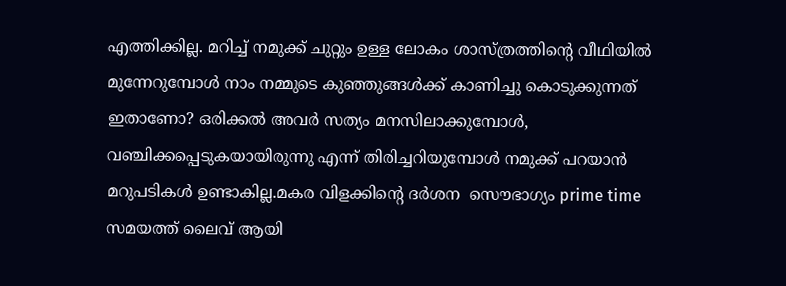എത്തിക്കില്ല. മറിച്ച്‌ നമുക്ക് ചുറ്റും ഉള്ള ലോകം ശാസ്ത്രത്തിന്റെ വീഥിയില്‍ മുന്നേറുമ്പോള്‍ നാം നമ്മുടെ കുഞ്ഞുങ്ങള്‍ക്ക് കാണിച്ചു കൊടുക്കുന്നത് ഇതാണോ? ഒരിക്കല്‍ അവര്‍ സത്യം മനസിലാക്കുമ്പോള്‍, വഞ്ചിക്കപ്പെടുകയായിരുന്നു എന്ന് തിരിച്ചറിയുമ്പോള്‍ നമുക്ക് പറയാന്‍ മറുപടികള്‍ ഉണ്ടാകില്ല.മകര വിളക്കിന്റെ ദര്‍ശന  സൌഭാഗ്യം prime time സമയത്ത് ലൈവ് ആയി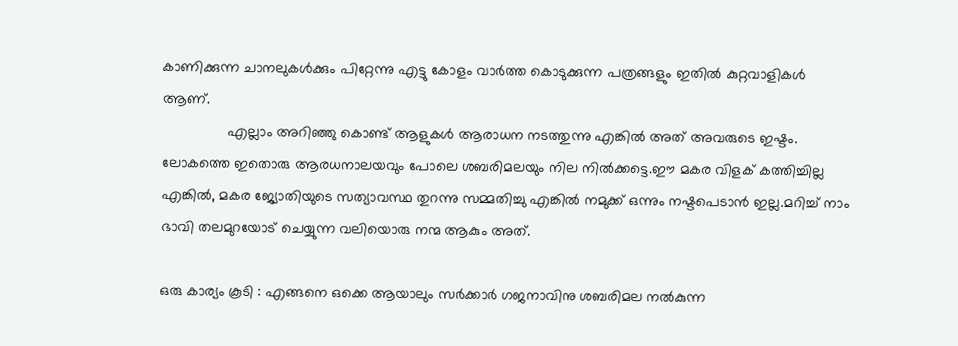കാണിക്കുന്ന ചാനലുകള്‍ക്കും പിറ്റേന്നു എട്ടു കോളം വാര്‍ത്ത കൊടുക്കുന്ന പത്രങ്ങളും ഇതില്‍ കുറ്റവാളികള്‍ ആണ്.
                എല്ലാം അറിഞ്ഞു കൊണ്ട് ആളുകള്‍ ആരാധന നടത്തുന്നു എങ്കില്‍ അത് അവരുടെ ഇഷ്ടം. ലോകത്തെ ഇതൊരു ആരധനാലയവും പോലെ ശബരിമലയും നില നില്‍ക്കട്ടെ.ഈ മകര വിളക് കത്തിച്ചില്ല എങ്കില്‍, മകര ജ്യോതിയുടെ സത്യാവസ്ഥ തുറന്നു സമ്മതിച്ചു എങ്കില്‍ നമുക്ക് ഒന്നും നഷ്ടപെടാന്‍ ഇല്ല.മറിച്ച്‌ നാം ഭാവി തലമുറയോട് ചെയ്യുന്ന വലിയൊരു നന്മ ആകും അത്.

ഒരു കാര്യം കൂടി : എങ്ങനെ ഒക്കെ ആയാലും സര്‍ക്കാര്‍ ഗജനാവിനു ശബരിമല നല്‍കുന്ന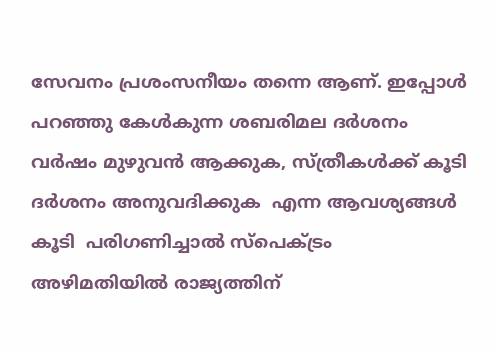സേവനം പ്രശംസനീയം തന്നെ ആണ്. ഇപ്പോള്‍ പറഞ്ഞു കേള്‍കുന്ന ശബരിമല ദര്‍ശനം വര്‍ഷം മുഴുവന്‍ ആക്കുക, സ്ത്രീകള്‍ക്ക് കൂടി ദര്‍ശനം അനുവദിക്കുക  എന്ന ആവശ്യങ്ങള്‍  കൂടി  പരിഗണിച്ചാല്‍ സ്പെക്ട്രം അഴിമതിയില്‍ രാജ്യത്തിന്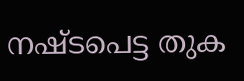നഷ്ടപെട്ട തുക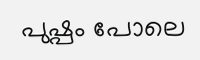പുഷ്പം പോലെ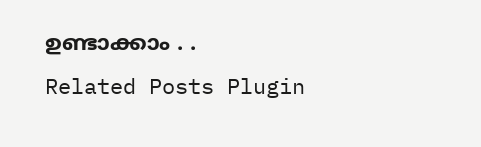ഉണ്ടാക്കാം . .
Related Posts Plugin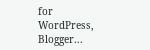for WordPress, Blogger...